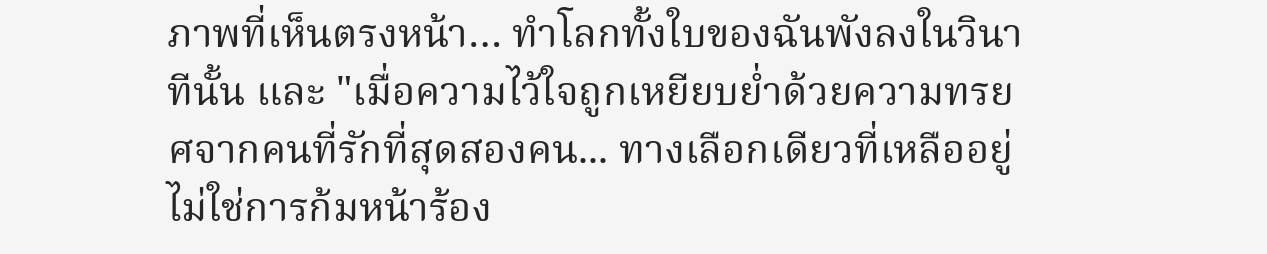ภาพที่เห็นตรงหน้า… ทำโลกทั้งใบของฉันพังลงในวินาทีนั้น และ "เมื่อความไว้ใจถูกเหยียบย่ำด้วยความทรยศจากคนที่รักที่สุดสองคน... ทางเลือกเดียวที่เหลืออยู่ไม่ใช่การก้มหน้าร้อง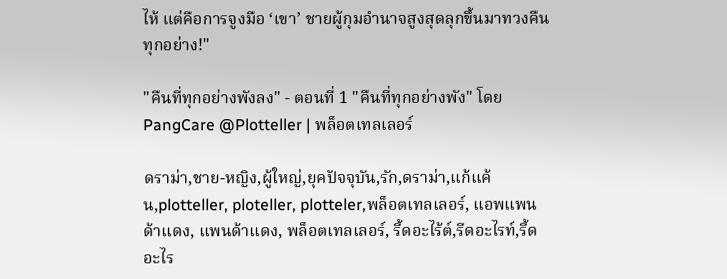ไห้ แต่คือการจูงมือ ‘เขา’ ชายผู้กุมอำนาจสูงสุดลุกขึ้นมาทวงคืนทุกอย่าง!"

"คืนที่ทุกอย่างพังลง" - ตอนที่ 1 "คืนที่ทุกอย่างพัง" โดย PangCare @Plotteller | พล็อตเทลเลอร์

ดราม่า,ชาย-หญิง,ผู้ใหญ่,ยุคปัจจุบัน,รัก,ดราม่า,แก้แค้น,plotteller, ploteller, plotteler,พล็อตเทลเลอร์, แอพแพนด้าแดง, แพนด้าแดง, พล็อตเทลเลอร์, รี้ดอะไร้ต์,รีดอะไรท์,รี้ดอะไร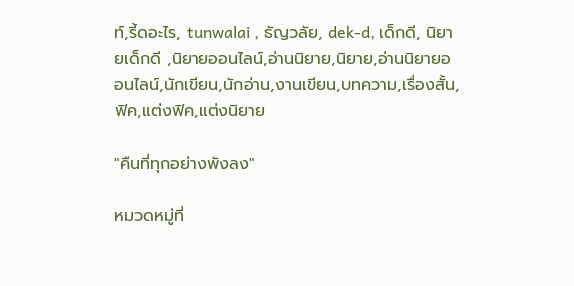ท์,รี้ดอะไร, tunwalai , ธัญวลัย, dek-d, เด็กดี, นิยายเด็กดี ,นิยายออนไลน์,อ่านนิยาย,นิยาย,อ่านนิยายออนไลน์,นักเขียน,นักอ่าน,งานเขียน,บทความ,เรื่องสั้น,ฟิค,แต่งฟิค,แต่งนิยาย

"คืนที่ทุกอย่างพังลง"

หมวดหมู่ที่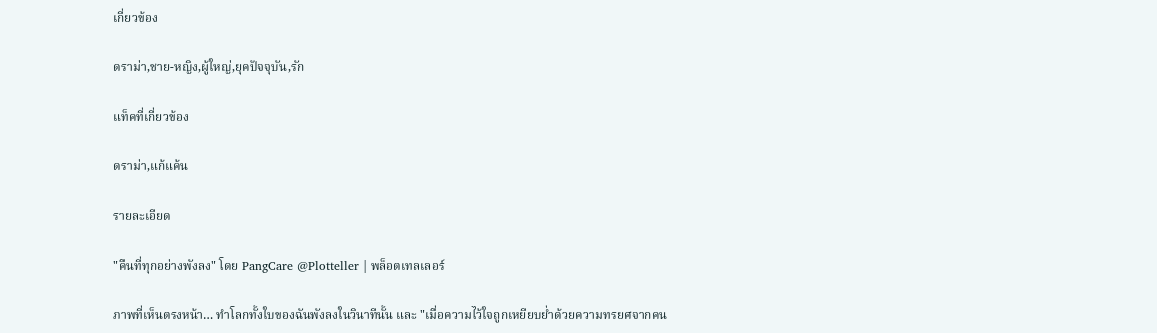เกี่ยวข้อง

ดราม่า,ชาย-หญิง,ผู้ใหญ่,ยุคปัจจุบัน,รัก

แท็คที่เกี่ยวข้อง

ดราม่า,แก้แค้น

รายละเอียด

"คืนที่ทุกอย่างพังลง" โดย PangCare @Plotteller | พล็อตเทลเลอร์

ภาพที่เห็นตรงหน้า… ทำโลกทั้งใบของฉันพังลงในวินาทีนั้น และ "เมื่อความไว้ใจถูกเหยียบย่ำด้วยความทรยศจากคน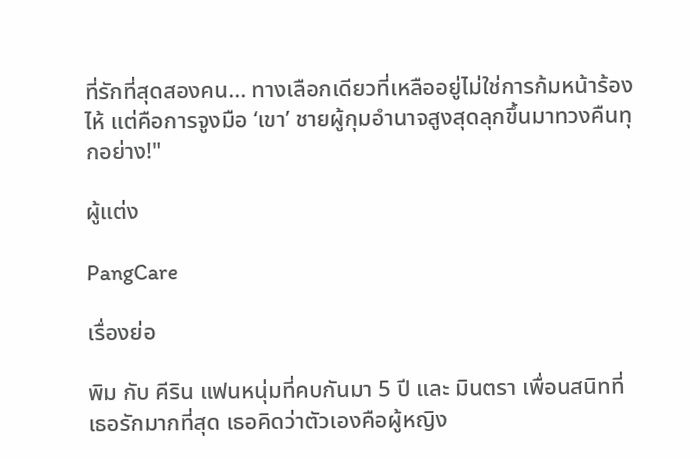ที่รักที่สุดสองคน... ทางเลือกเดียวที่เหลืออยู่ไม่ใช่การก้มหน้าร้องไห้ แต่คือการจูงมือ ‘เขา’ ชายผู้กุมอำนาจสูงสุดลุกขึ้นมาทวงคืนทุกอย่าง!"

ผู้แต่ง

PangCare

เรื่องย่อ

พิม กับ คีริน แฟนหนุ่มที่คบกันมา 5 ปี และ มินตรา เพื่อนสนิทที่เธอรักมากที่สุด เธอคิดว่าตัวเองคือผู้หญิง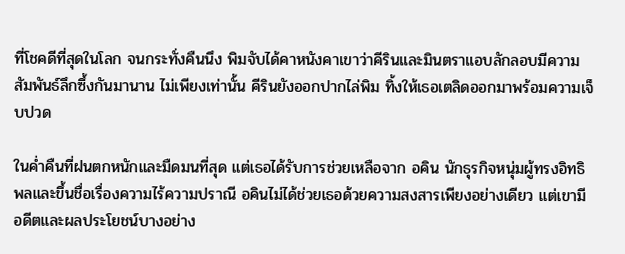ที่โชคดีที่สุดในโลก จนกระทั่งคืนนึง พิมจับได้คาหนังคาเขาว่าคีรินและมินตราแอบลักลอบมีความสัมพันธ์ลึกซึ้งกันมานาน ไม่เพียงเท่านั้น คีรินยังออกปากไล่พิม ทิ้งให้เธอเตลิดออกมาพร้อมความเจ็บปวด

ในค่ำคืนที่ฝนตกหนักและมืดมนที่สุด แต่เธอได้รับการช่วยเหลือจาก อคิน นักธุรกิจหนุ่มผู้ทรงอิทธิพลและขึ้นชื่อเรื่องความไร้ความปราณี อคินไม่ได้ช่วยเธอด้วยความสงสารเพียงอย่างเดียว แต่เขามีอดีตและผลประโยชน์บางอย่าง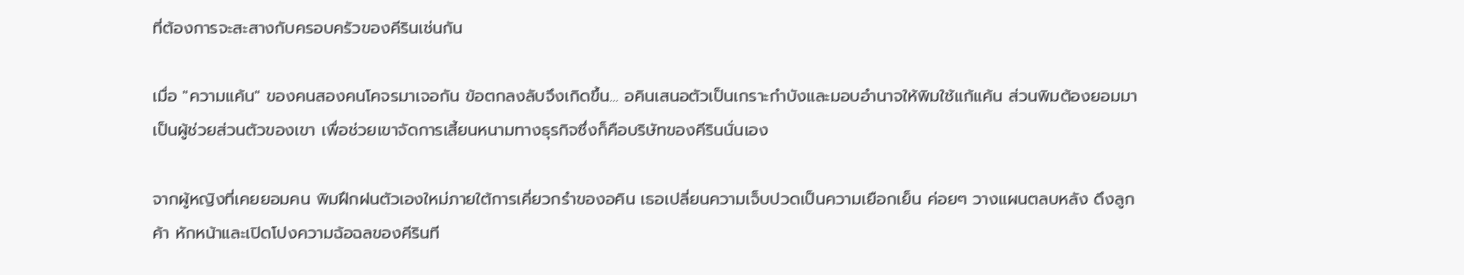ที่ต้องการจะสะสางกับครอบครัวของคีรินเช่นกัน

เมื่อ "ความแค้น" ของคนสองคนโคจรมาเจอกัน ข้อตกลงลับจึงเกิดขึ้น... อคินเสนอตัวเป็นเกราะกำบังและมอบอำนาจให้พิมใช้แก้แค้น ส่วนพิมต้องยอมมาเป็นผู้ช่วยส่วนตัวของเขา เพื่อช่วยเขาจัดการเสี้ยนหนามทางธุรกิจซึ่งก็คือบริษัทของคีรินนั่นเอง

จากผู้หญิงที่เคยยอมคน พิมฝึกฝนตัวเองใหม่ภายใต้การเคี่ยวกรำของอคิน เธอเปลี่ยนความเจ็บปวดเป็นความเยือกเย็น ค่อยๆ วางแผนตลบหลัง ดึงลูกค้า หักหน้าและเปิดโปงความฉ้อฉลของคีรินที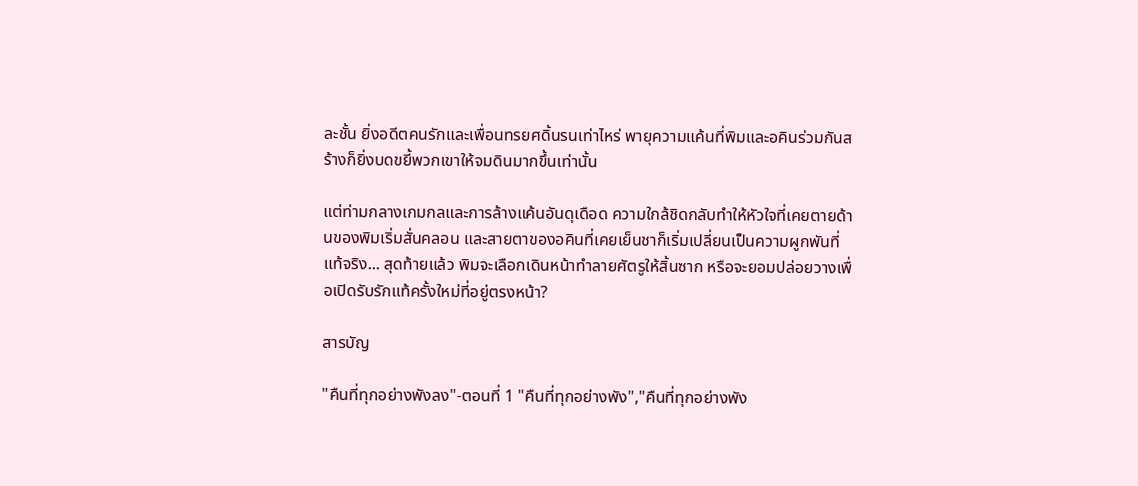ละชั้น ยิ่งอดีตคนรักและเพื่อนทรยศดิ้นรนเท่าไหร่ พายุความแค้นที่พิมและอคินร่วมกันสร้างก็ยิ่งบดขยี้พวกเขาให้จมดินมากขึ้นเท่านั้น

แต่ท่ามกลางเกมกลและการล้างแค้นอันดุเดือด ความใกล้ชิดกลับทำให้หัวใจที่เคยตายด้านของพิมเริ่มสั่นคลอน และสายตาของอคินที่เคยเย็นชาก็เริ่มเปลี่ยนเป็นความผูกพันที่แท้จริง... สุดท้ายแล้ว พิมจะเลือกเดินหน้าทำลายศัตรูให้สิ้นซาก หรือจะยอมปล่อยวางเพื่อเปิดรับรักแท้ครั้งใหม่ที่อยู่ตรงหน้า?

สารบัญ

"คืนที่ทุกอย่างพังลง"-ตอนที่ 1 "คืนที่ทุกอย่างพัง","คืนที่ทุกอย่างพัง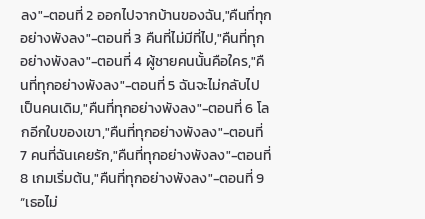ลง"-ตอนที่ 2 ออกไปจากบ้านของฉัน,"คืนที่ทุกอย่างพังลง"-ตอนที่ 3 คืนที่ไม่มีที่ไป,"คืนที่ทุกอย่างพังลง"-ตอนที่ 4 ผู้ชายคนนั้นคือใคร,"คืนที่ทุกอย่างพังลง"-ตอนที่ 5 ฉันจะไม่กลับไปเป็นคนเดิม,"คืนที่ทุกอย่างพังลง"-ตอนที่ 6 โลกอีกใบของเขา,"คืนที่ทุกอย่างพังลง"-ตอนที่ 7 คนที่ฉันเคยรัก,"คืนที่ทุกอย่างพังลง"-ตอนที่ 8 เกมเริ่มต้น,"คืนที่ทุกอย่างพังลง"-ตอนที่ 9 “เธอไม่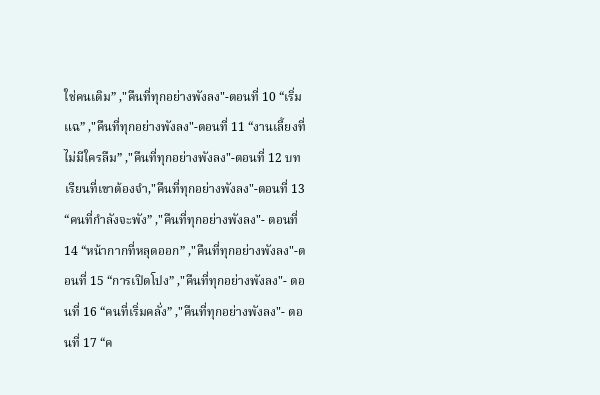ใช่คนเดิม” ,"คืนที่ทุกอย่างพังลง"-ตอนที่ 10 “เริ่มแฉ” ,"คืนที่ทุกอย่างพังลง"-ตอนที่ 11 “งานเลี้ยงที่ไม่มีใครลืม” ,"คืนที่ทุกอย่างพังลง"-ตอนที่ 12 บทเรียนที่เขาต้องจำ,"คืนที่ทุกอย่างพังลง"-ตอนที่ 13 “คนที่กำลังจะพัง” ,"คืนที่ทุกอย่างพังลง"- ตอนที่ 14 “หน้ากากที่หลุดออก” ,"คืนที่ทุกอย่างพังลง"-ตอนที่ 15 “การเปิดโปง” ,"คืนที่ทุกอย่างพังลง"- ตอนที่ 16 “คนที่เริ่มคลั่ง” ,"คืนที่ทุกอย่างพังลง"- ตอนที่ 17 “ค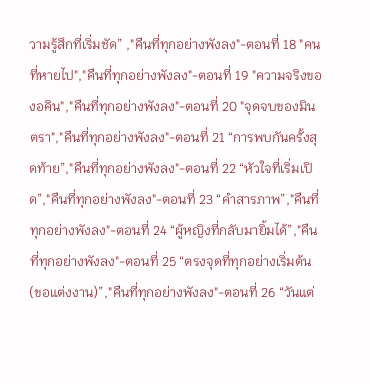วามรู้สึกที่เริ่มชัด” ,"คืนที่ทุกอย่างพังลง"-ตอนที่ 18 "คนที่หายไป","คืนที่ทุกอย่างพังลง"-ตอนที่ 19 "ความจริงของอคิน","คืนที่ทุกอย่างพังลง"-ตอนที่ 20 "จุดจบของมินตรา","คืนที่ทุกอย่างพังลง"-ตอนที่ 21 “การพบกันครั้งสุดท้าย”,"คืนที่ทุกอย่างพังลง"-ตอนที่ 22 “หัวใจที่เริ่มเปิด”,"คืนที่ทุกอย่างพังลง"-ตอนที่ 23 “คำสารภาพ”,"คืนที่ทุกอย่างพังลง"-ตอนที่ 24 “ผู้หญิงที่กลับมายิ้มได้”,"คืนที่ทุกอย่างพังลง"-ตอนที่ 25 “ตรงจุดที่ทุกอย่างเริ่มต้น (ขอแต่งงาน)”,"คืนที่ทุกอย่างพังลง"-ตอนที่ 26 “วันแต่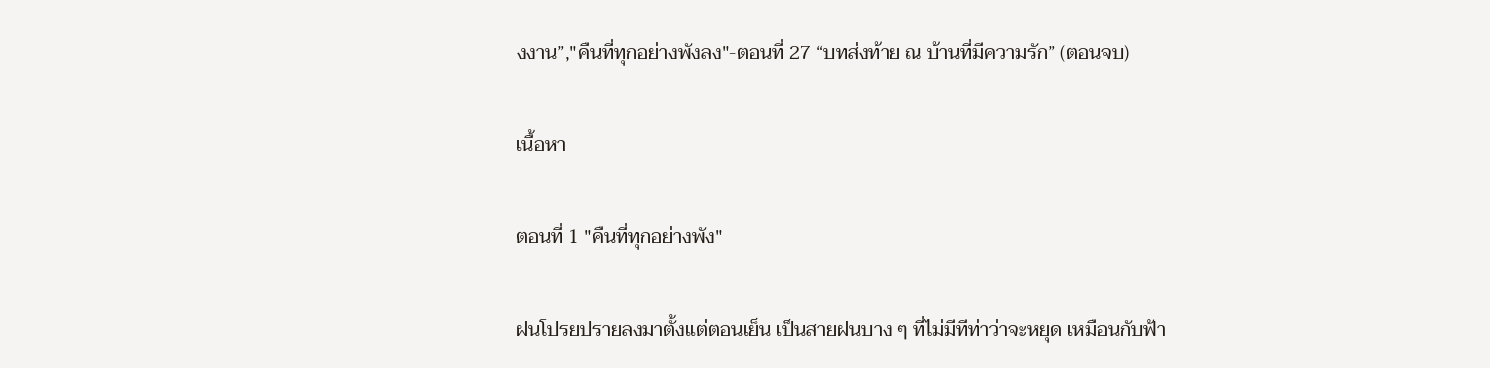งงาน”,"คืนที่ทุกอย่างพังลง"-ตอนที่ 27 “บทส่งท้าย ณ บ้านที่มีความรัก” (ตอนจบ)

เนื้อหา

ตอนที่ 1 "คืนที่ทุกอย่างพัง"

ฝนโปรยปรายลงมาตั้งแต่ตอนเย็น เป็นสายฝนบาง ๆ ที่ไม่มีทีท่าว่าจะหยุด เหมือนกับฟ้า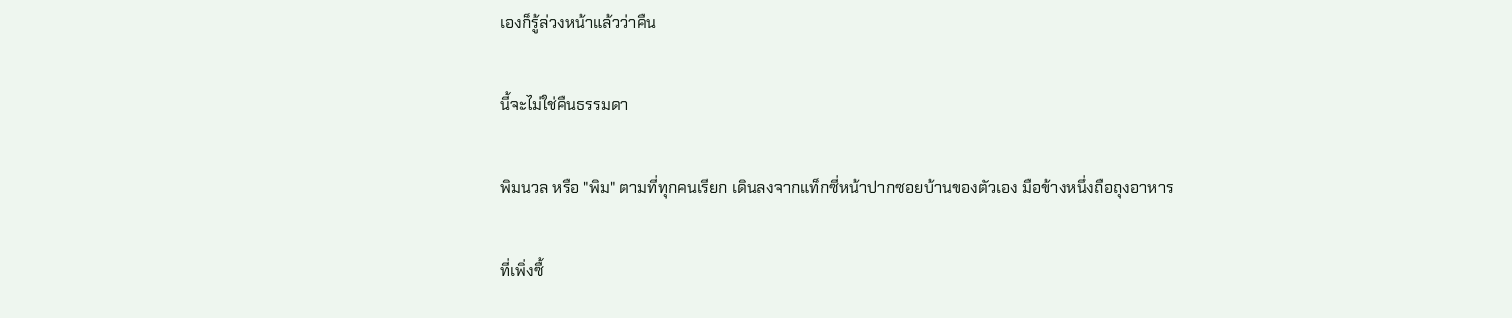เองก็รู้ล่วงหน้าแล้วว่าคืน

นี้จะไม่ใช่คืนธรรมดา

พิมนวล หรือ "พิม" ตามที่ทุกคนเรียก เดินลงจากแท็กซี่หน้าปากซอยบ้านของตัวเอง มือข้างหนึ่งถือถุงอาหาร

ที่เพิ่งซื้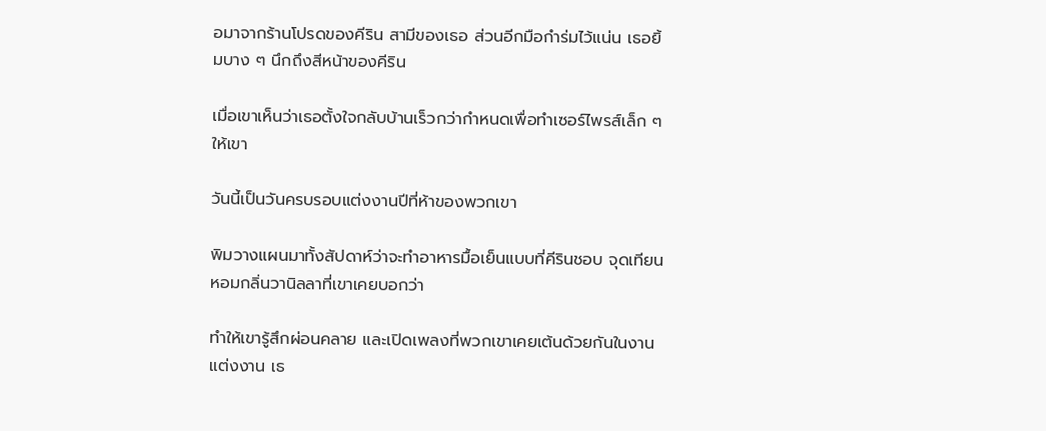อมาจากร้านโปรดของคีริน สามีของเธอ ส่วนอีกมือกำร่มไว้แน่น เธอยิ้มบาง ๆ นึกถึงสีหน้าของคีริน

เมื่อเขาเห็นว่าเธอตั้งใจกลับบ้านเร็วกว่ากำหนดเพื่อทำเซอร์ไพรส์เล็ก ๆ ให้เขา

วันนี้เป็นวันครบรอบแต่งงานปีที่ห้าของพวกเขา

พิมวางแผนมาทั้งสัปดาห์ว่าจะทำอาหารมื้อเย็นแบบที่คีรินชอบ จุดเทียนหอมกลิ่นวานิลลาที่เขาเคยบอกว่า

ทำให้เขารู้สึกผ่อนคลาย และเปิดเพลงที่พวกเขาเคยเต้นด้วยกันในงานแต่งงาน เธ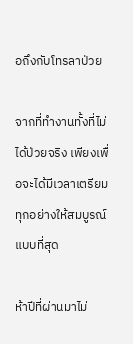อถึงกับโทรลาป่วย

จากที่ทำงานทั้งที่ไม่ได้ป่วยจริง เพียงเพื่อจะได้มีเวลาเตรียมทุกอย่างให้สมบูรณ์แบบที่สุด

ห้าปีที่ผ่านมาไม่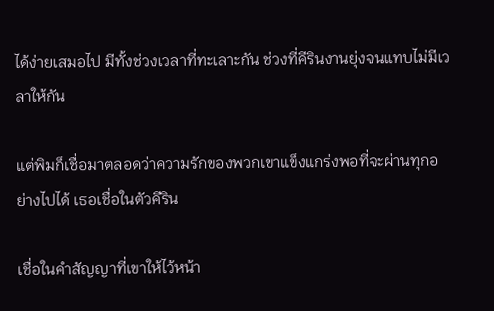ได้ง่ายเสมอไป มีทั้งช่วงเวลาที่ทะเลาะกัน ช่วงที่คีรินงานยุ่งจนแทบไม่มีเวลาให้กัน

แต่พิมก็เชื่อมาตลอดว่าความรักของพวกเขาแข็งแกร่งพอที่จะผ่านทุกอย่างไปได้ เธอเชื่อในตัวคีริน

เชื่อในคำสัญญาที่เขาให้ไว้หน้า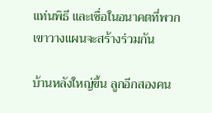แท่นพิธี และเชื่อในอนาคตที่พวกเขาวางแผนจะสร้างร่วมกัน

บ้านหลังใหญ่ขึ้น ลูกอีกสองคน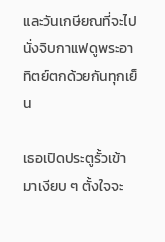และวันเกษียณที่จะไปนั่งจิบกาแฟดูพระอาทิตย์ตกด้วยกันทุกเย็น

เธอเปิดประตูรั้วเข้ามาเงียบ ๆ ตั้งใจจะ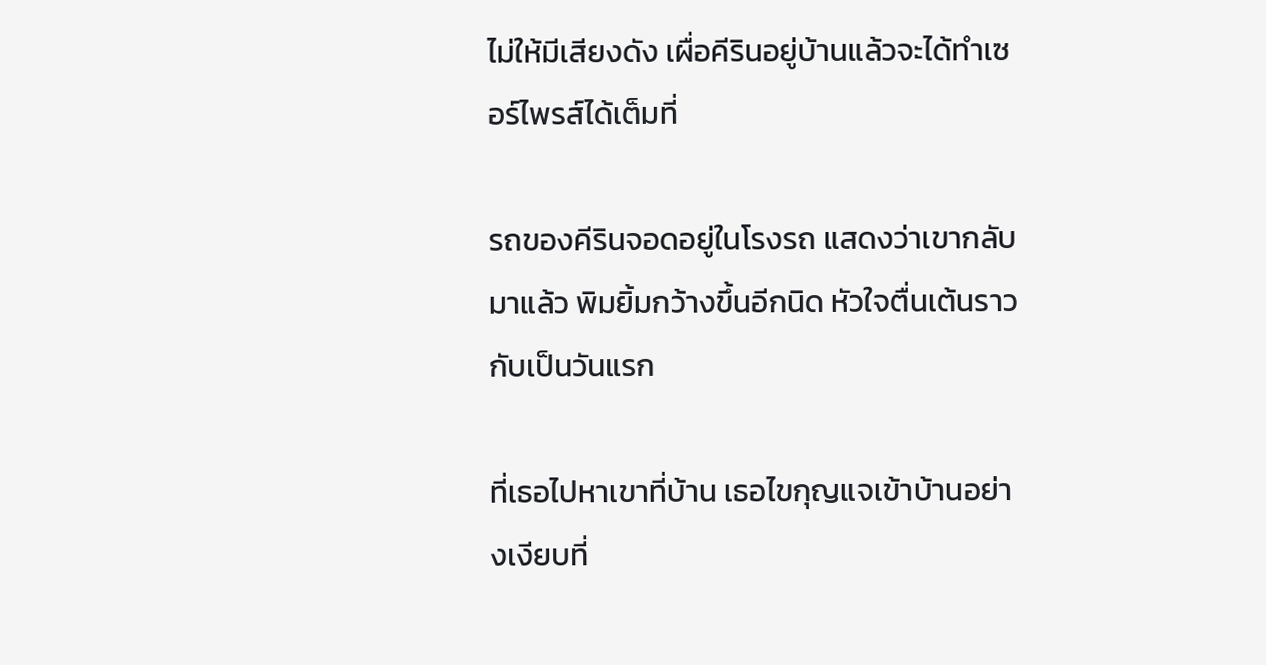ไม่ให้มีเสียงดัง เผื่อคีรินอยู่บ้านแล้วจะได้ทำเซอร์ไพรส์ได้เต็มที่

รถของคีรินจอดอยู่ในโรงรถ แสดงว่าเขากลับมาแล้ว พิมยิ้มกว้างขึ้นอีกนิด หัวใจตื่นเต้นราวกับเป็นวันแรก

ที่เธอไปหาเขาที่บ้าน เธอไขกุญแจเข้าบ้านอย่างเงียบที่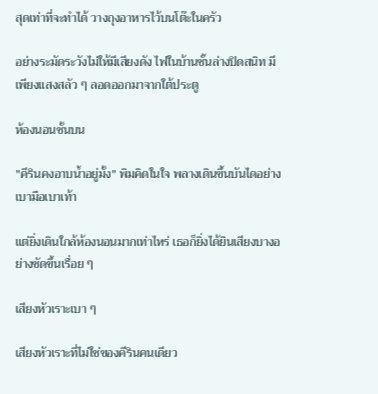สุดเท่าที่จะทำได้ วางถุงอาหารไว้บนโต๊ะในครัว

อย่างระมัดระวังไม่ให้มีเสียงดัง ไฟในบ้านชั้นล่างปิดสนิท มีเพียงแสงสลัว ๆ ลอดออกมาจากใต้ประตู

ห้องนอนชั้นบน

"คีรินคงอาบน้ำอยู่มั้ง" พิมคิดในใจ พลางเดินขึ้นบันไดอย่างเบามือเบาเท้า

แต่ยิ่งเดินใกล้ห้องนอนมากเท่าไหร่ เธอก็ยิ่งได้ยินเสียงบางอย่างชัดขึ้นเรื่อย ๆ

เสียงหัวเราะเบา ๆ

เสียงหัวเราะที่ไม่ใช่ของคีรินคนเดียว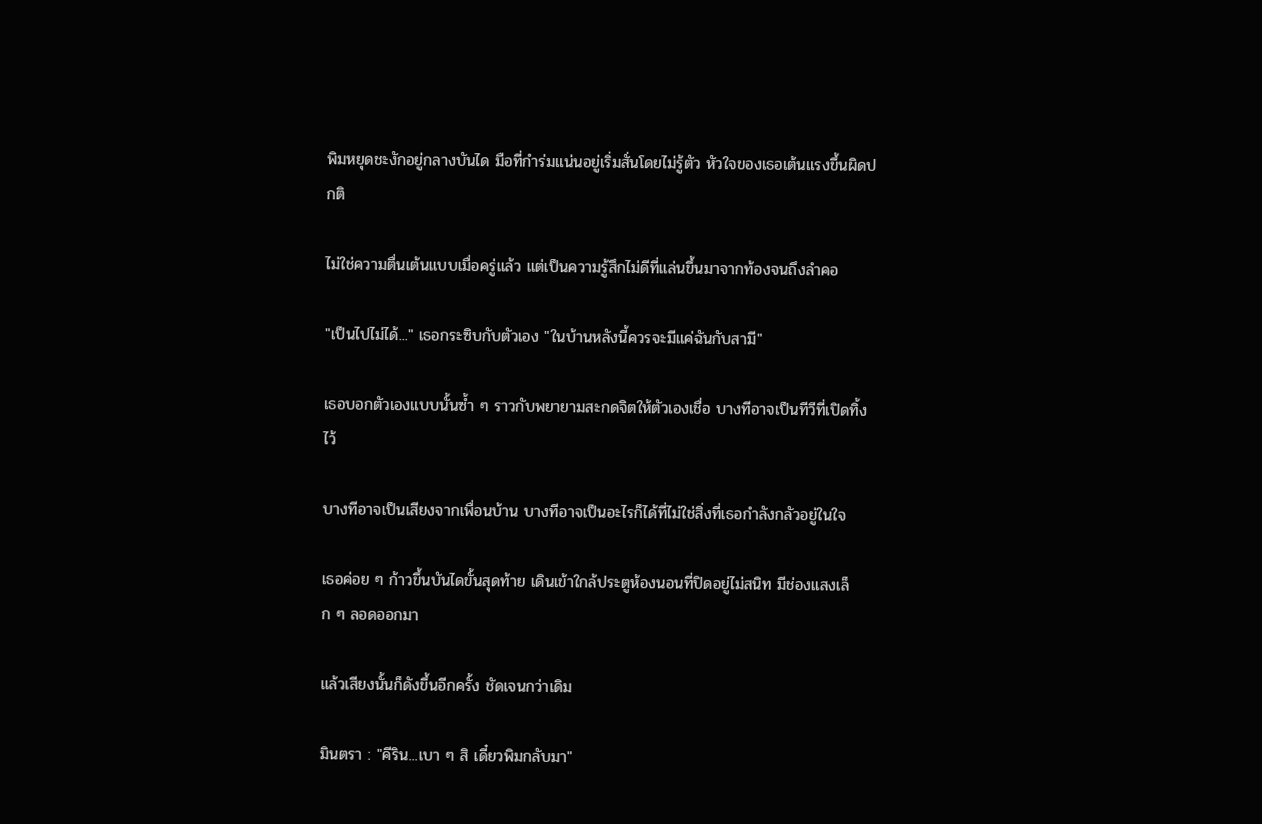พิมหยุดชะงักอยู่กลางบันได มือที่กำร่มแน่นอยู่เริ่มสั่นโดยไม่รู้ตัว หัวใจของเธอเต้นแรงขึ้นผิดปกติ

ไม่ใช่ความตื่นเต้นแบบเมื่อครู่แล้ว แต่เป็นความรู้สึกไม่ดีที่แล่นขึ้นมาจากท้องจนถึงลำคอ

"เป็นไปไม่ได้..." เธอกระซิบกับตัวเอง "ในบ้านหลังนี้ควรจะมีแค่ฉันกับสามี"

เธอบอกตัวเองแบบนั้นซ้ำ ๆ ราวกับพยายามสะกดจิตให้ตัวเองเชื่อ บางทีอาจเป็นทีวีที่เปิดทิ้งไว้

บางทีอาจเป็นเสียงจากเพื่อนบ้าน บางทีอาจเป็นอะไรก็ได้ที่ไม่ใช่สิ่งที่เธอกำลังกลัวอยู่ในใจ

เธอค่อย ๆ ก้าวขึ้นบันไดขั้นสุดท้าย เดินเข้าใกล้ประตูห้องนอนที่ปิดอยู่ไม่สนิท มีช่องแสงเล็ก ๆ ลอดออกมา

แล้วเสียงนั้นก็ดังขึ้นอีกครั้ง ชัดเจนกว่าเดิม

มินตรา : "คีริน...เบา ๆ สิ เดี๋ยวพิมกลับมา"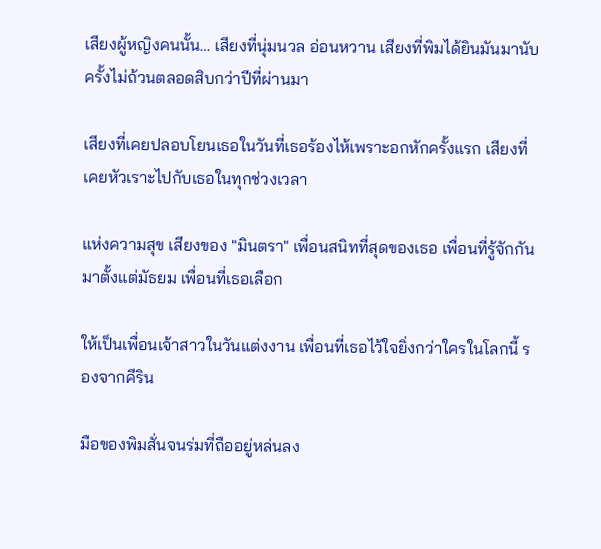เสียงผู้หญิงคนนั้น… เสียงที่นุ่มนวล อ่อนหวาน เสียงที่พิมได้ยินมันมานับครั้งไม่ถ้วนตลอดสิบกว่าปีที่ผ่านมา

เสียงที่เคยปลอบโยนเธอในวันที่เธอร้องไห้เพราะอกหักครั้งแรก เสียงที่เคยหัวเราะไปกับเธอในทุกช่วงเวลา

แห่งความสุข เสียงของ "มินตรา" เพื่อนสนิทที่สุดของเธอ เพื่อนที่รู้จักกันมาตั้งแต่มัธยม เพื่อนที่เธอเลือก

ให้เป็นเพื่อนเจ้าสาวในวันแต่งงาน เพื่อนที่เธอไว้ใจยิ่งกว่าใครในโลกนี้ รองจากคีริน

มือของพิมสั่นจนร่มที่ถืออยู่หล่นลง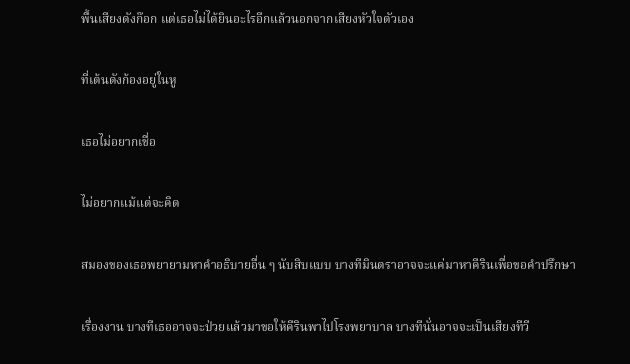พื้นเสียงดังก๊อก แต่เธอไม่ได้ยินอะไรอีกแล้วนอกจากเสียงหัวใจตัวเอง

ที่เต้นดังก้องอยู่ในหู

เธอไม่อยากเชื่อ

ไม่อยากแม้แต่จะคิด

สมองของเธอพยายามหาคำอธิบายอื่น ๆ นับสิบแบบ บางทีมินตราอาจจะแค่มาหาคีรินเพื่อขอคำปรึกษา

เรื่องงาน บางทีเธออาจจะป่วยแล้วมาขอให้คีรินพาไปโรงพยาบาล บางทีนั่นอาจจะเป็นเสียงทีวี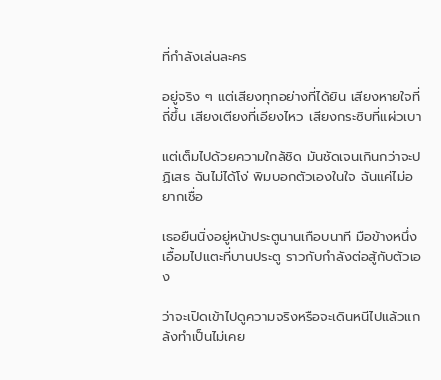ที่กำลังเล่นละคร

อยู่จริง ๆ แต่เสียงทุกอย่างที่ได้ยิน เสียงหายใจที่ถี่ขึ้น เสียงเตียงที่เอียงไหว เสียงกระซิบที่แผ่วเบา

แต่เต็มไปด้วยความใกล้ชิด มันชัดเจนเกินกว่าจะปฏิเสธ ฉันไม่ได้โง่ พิมบอกตัวเองในใจ ฉันแค่ไม่อยากเชื่อ

เธอยืนนิ่งอยู่หน้าประตูนานเกือบนาที มือข้างหนึ่งเอื้อมไปแตะที่บานประตู ราวกับกำลังต่อสู้กับตัวเอง

ว่าจะเปิดเข้าไปดูความจริงหรือจะเดินหนีไปแล้วแกล้งทำเป็นไม่เคย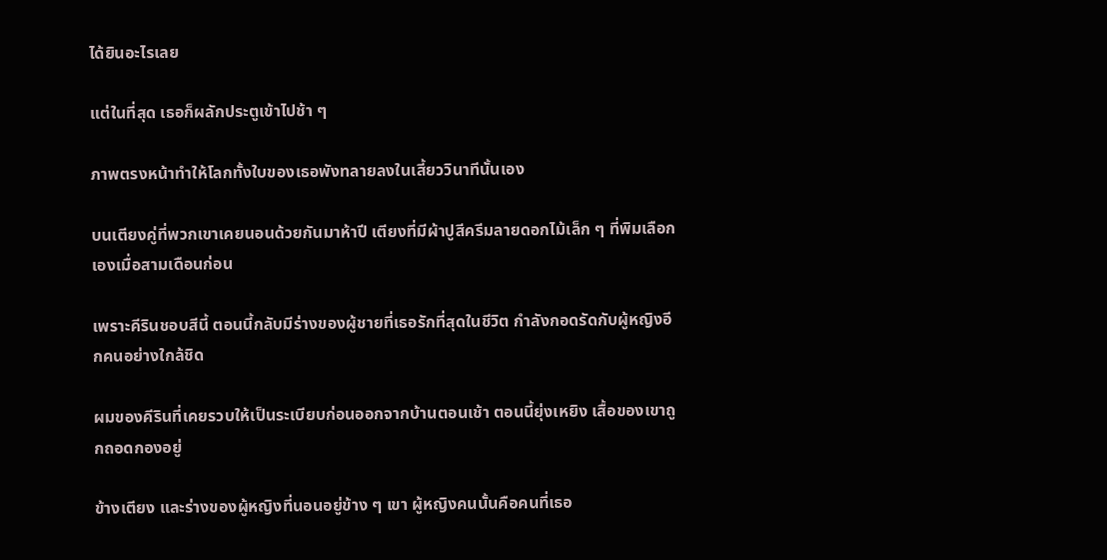ได้ยินอะไรเลย

แต่ในที่สุด เธอก็ผลักประตูเข้าไปช้า ๆ

ภาพตรงหน้าทำให้โลกทั้งใบของเธอพังทลายลงในเสี้ยววินาทีนั้นเอง

บนเตียงคู่ที่พวกเขาเคยนอนด้วยกันมาห้าปี เตียงที่มีผ้าปูสีครีมลายดอกไม้เล็ก ๆ ที่พิมเลือกเองเมื่อสามเดือนก่อน

เพราะคีรินชอบสีนี้ ตอนนี้กลับมีร่างของผู้ชายที่เธอรักที่สุดในชีวิต กำลังกอดรัดกับผู้หญิงอีกคนอย่างใกล้ชิด

ผมของคีรินที่เคยรวบให้เป็นระเบียบก่อนออกจากบ้านตอนเช้า ตอนนี้ยุ่งเหยิง เสื้อของเขาถูกถอดกองอยู่

ข้างเตียง และร่างของผู้หญิงที่นอนอยู่ข้าง ๆ เขา ผู้หญิงคนนั้นคือคนที่เธอ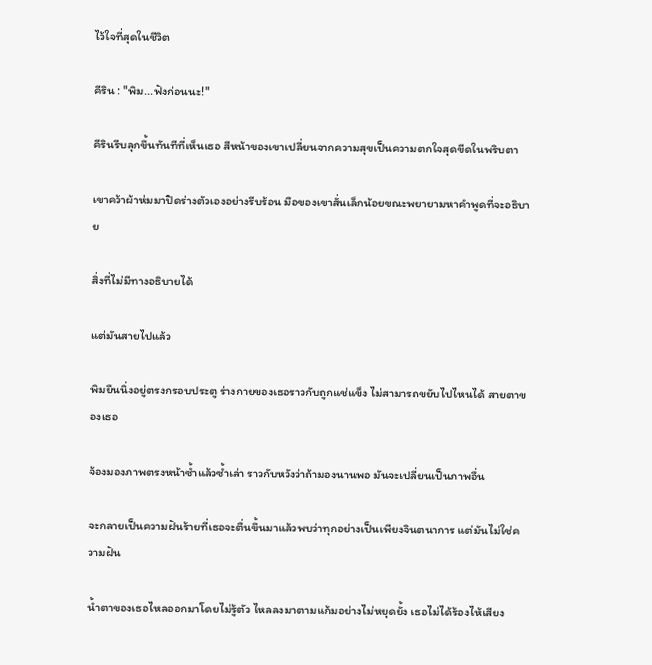ไว้ใจที่สุดในชีวิต

คีริน : "พิม...ฟังก่อนนะ!"

คีรินรีบลุกขึ้นทันทีที่เห็นเธอ สีหน้าของเขาเปลี่ยนจากความสุขเป็นความตกใจสุดขีดในพริบตา

เขาคว้าผ้าห่มมาปิดร่างตัวเองอย่างรีบร้อน มือของเขาสั่นเล็กน้อยขณะพยายามหาคำพูดที่จะอธิบาย

สิ่งที่ไม่มีทางอธิบายได้

แต่มันสายไปแล้ว

พิมยืนนิ่งอยู่ตรงกรอบประตู ร่างกายของเธอราวกับถูกแช่แข็ง ไม่สามารถขยับไปไหนได้ สายตาของเธอ

จ้องมองภาพตรงหน้าซ้ำแล้วซ้ำเล่า ราวกับหวังว่าถ้ามองนานพอ มันจะเปลี่ยนเป็นภาพอื่น

จะกลายเป็นความฝันร้ายที่เธอจะตื่นขึ้นมาแล้วพบว่าทุกอย่างเป็นเพียงจินตนาการ แต่มันไม่ใช่ความฝัน

น้ำตาของเธอไหลออกมาโดยไม่รู้ตัว ไหลลงมาตามแก้มอย่างไม่หยุดยั้ง เธอไม่ได้ร้องไห้เสียง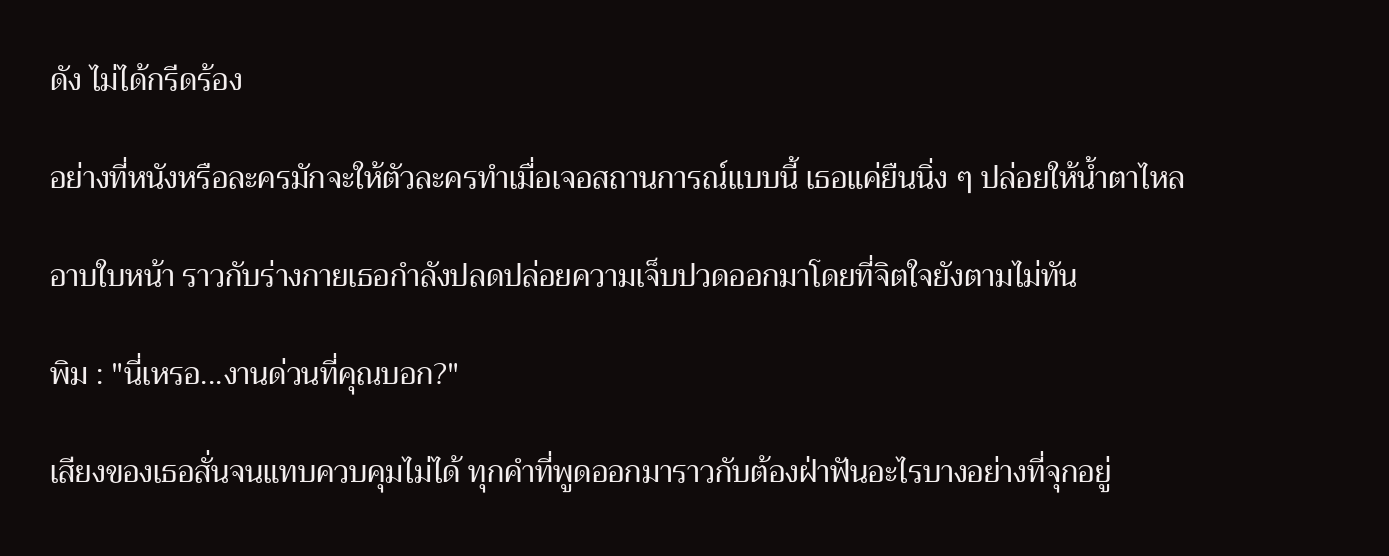ดัง ไม่ได้กรีดร้อง

อย่างที่หนังหรือละครมักจะให้ตัวละครทำเมื่อเจอสถานการณ์แบบนี้ เธอแค่ยืนนิ่ง ๆ ปล่อยให้น้ำตาไหล

อาบใบหน้า ราวกับร่างกายเธอกำลังปลดปล่อยความเจ็บปวดออกมาโดยที่จิตใจยังตามไม่ทัน

พิม : "นี่เหรอ...งานด่วนที่คุณบอก?"

เสียงของเธอสั่นจนแทบควบคุมไม่ได้ ทุกคำที่พูดออกมาราวกับต้องฝ่าฟันอะไรบางอย่างที่จุกอยู่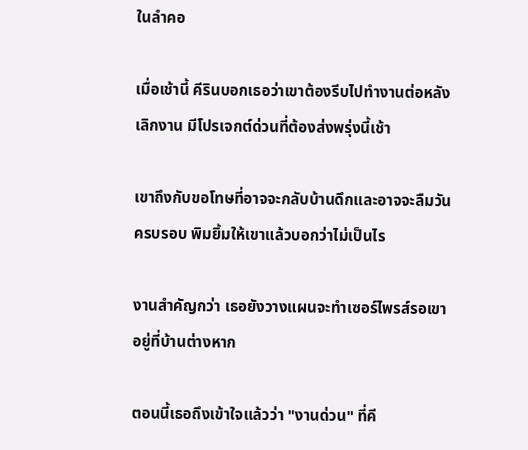ในลำคอ

เมื่อเช้านี้ คีรินบอกเธอว่าเขาต้องรีบไปทำงานต่อหลังเลิกงาน มีโปรเจกต์ด่วนที่ต้องส่งพรุ่งนี้เช้า

เขาถึงกับขอโทษที่อาจจะกลับบ้านดึกและอาจจะลืมวันครบรอบ พิมยิ้มให้เขาแล้วบอกว่าไม่เป็นไร

งานสำคัญกว่า เธอยังวางแผนจะทำเซอร์ไพรส์รอเขาอยู่ที่บ้านต่างหาก

ตอนนี้เธอถึงเข้าใจแล้วว่า "งานด่วน" ที่คี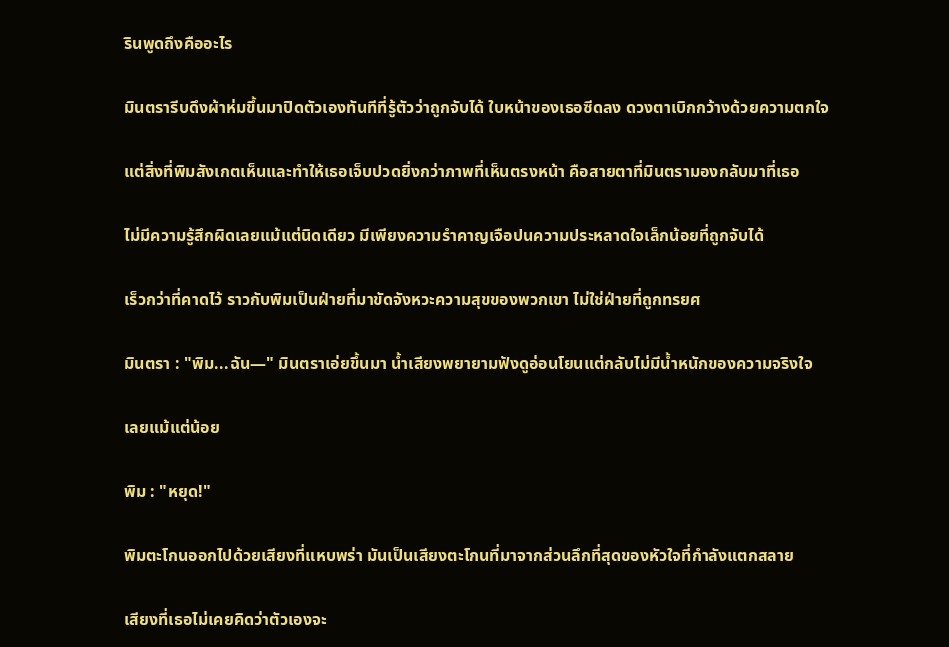รินพูดถึงคืออะไร

มินตรารีบดึงผ้าห่มขึ้นมาปิดตัวเองทันทีที่รู้ตัวว่าถูกจับได้ ใบหน้าของเธอซีดลง ดวงตาเบิกกว้างด้วยความตกใจ

แต่สิ่งที่พิมสังเกตเห็นและทำให้เธอเจ็บปวดยิ่งกว่าภาพที่เห็นตรงหน้า คือสายตาที่มินตรามองกลับมาที่เธอ

ไม่มีความรู้สึกผิดเลยแม้แต่นิดเดียว มีเพียงความรำคาญเจือปนความประหลาดใจเล็กน้อยที่ถูกจับได้

เร็วกว่าที่คาดไว้ ราวกับพิมเป็นฝ่ายที่มาขัดจังหวะความสุขของพวกเขา ไม่ใช่ฝ่ายที่ถูกทรยศ

มินตรา : "พิม...ฉัน—" มินตราเอ่ยขึ้นมา น้ำเสียงพยายามฟังดูอ่อนโยนแต่กลับไม่มีน้ำหนักของความจริงใจ

เลยแม้แต่น้อย

พิม : "หยุด!"

พิมตะโกนออกไปด้วยเสียงที่แหบพร่า มันเป็นเสียงตะโกนที่มาจากส่วนลึกที่สุดของหัวใจที่กำลังแตกสลาย

เสียงที่เธอไม่เคยคิดว่าตัวเองจะ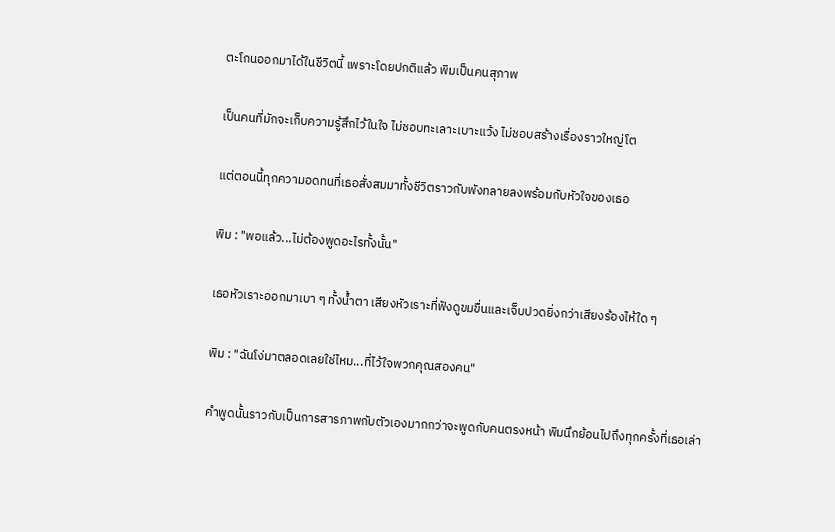ตะโกนออกมาได้ในชีวิตนี้ เพราะโดยปกติแล้ว พิมเป็นคนสุภาพ

เป็นคนที่มักจะเก็บความรู้สึกไว้ในใจ ไม่ชอบทะเลาะเบาะแว้ง ไม่ชอบสร้างเรื่องราวใหญ่โต

แต่ตอนนี้ทุกความอดทนที่เธอสั่งสมมาทั้งชีวิตราวกับพังทลายลงพร้อมกับหัวใจของเธอ

พิม : "พอแล้ว...ไม่ต้องพูดอะไรทั้งนั้น"

เธอหัวเราะออกมาเบา ๆ ทั้งน้ำตา เสียงหัวเราะที่ฟังดูขมขื่นและเจ็บปวดยิ่งกว่าเสียงร้องไห้ใด ๆ

พิม : "ฉันโง่มาตลอดเลยใช่ไหม...ที่ไว้ใจพวกคุณสองคน"

คำพูดนั้นราวกับเป็นการสารภาพกับตัวเองมากกว่าจะพูดกับคนตรงหน้า พิมนึกย้อนไปถึงทุกครั้งที่เธอเล่า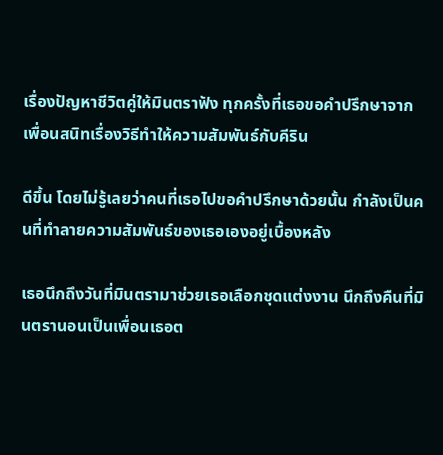เรื่องปัญหาชีวิตคู่ให้มินตราฟัง ทุกครั้งที่เธอขอคำปรึกษาจากเพื่อนสนิทเรื่องวิธีทำให้ความสัมพันธ์กับคีริน

ดีขึ้น โดยไม่รู้เลยว่าคนที่เธอไปขอคำปรึกษาด้วยนั้น กำลังเป็นคนที่ทำลายความสัมพันธ์ของเธอเองอยู่เบื้องหลัง

เธอนึกถึงวันที่มินตรามาช่วยเธอเลือกชุดแต่งงาน นึกถึงคืนที่มินตรานอนเป็นเพื่อนเธอต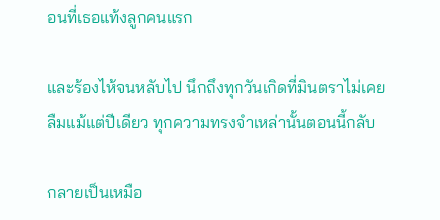อนที่เธอแท้งลูกคนแรก

และร้องไห้จนหลับไป นึกถึงทุกวันเกิดที่มินตราไม่เคยลืมแม้แต่ปีเดียว ทุกความทรงจำเหล่านั้นตอนนี้กลับ

กลายเป็นเหมือ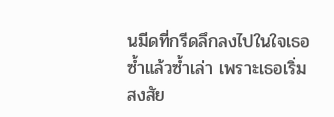นมีดที่กรีดลึกลงไปในใจเธอซ้ำแล้วซ้ำเล่า เพราะเธอเริ่มสงสัย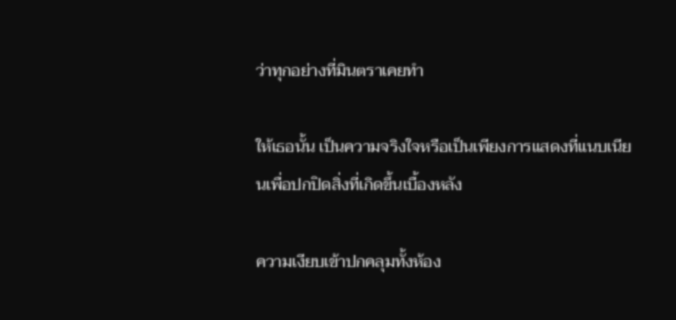ว่าทุกอย่างที่มินตราเคยทำ

ให้เธอนั้น เป็นความจริงใจหรือเป็นเพียงการแสดงที่แนบเนียนเพื่อปกปิดสิ่งที่เกิดขึ้นเบื้องหลัง

ความเงียบเข้าปกคลุมทั้งห้อง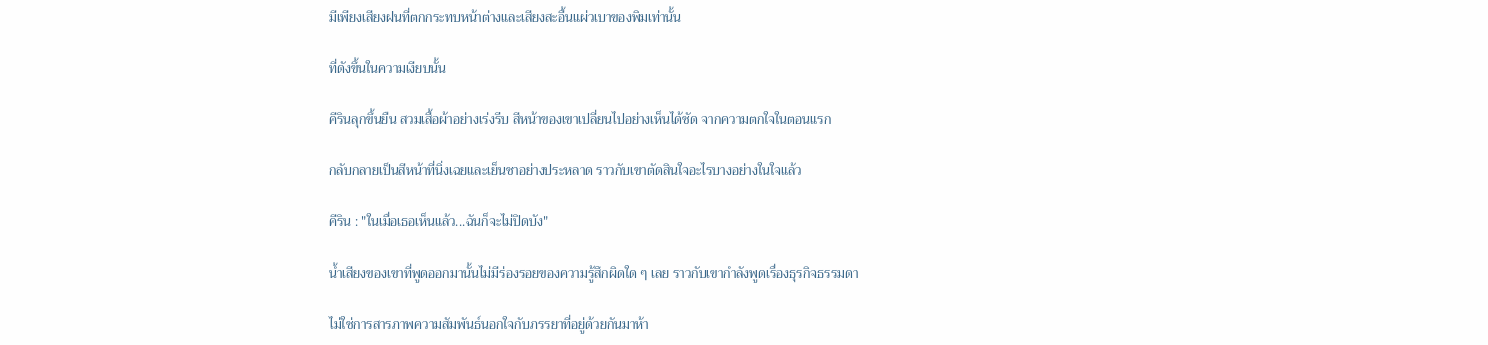มีเพียงเสียงฝนที่ตกกระทบหน้าต่างและเสียงสะอื้นแผ่วเบาของพิมเท่านั้น

ที่ดังขึ้นในความเงียบนั้น

คีรินลุกขึ้นยืน สวมเสื้อผ้าอย่างเร่งรีบ สีหน้าของเขาเปลี่ยนไปอย่างเห็นได้ชัด จากความตกใจในตอนแรก

กลับกลายเป็นสีหน้าที่นิ่งเฉยและเย็นชาอย่างประหลาด ราวกับเขาตัดสินใจอะไรบางอย่างในใจแล้ว

คีริน : "ในเมื่อเธอเห็นแล้ว...ฉันก็จะไม่ปิดบัง"

น้ำเสียงของเขาที่พูดออกมานั้นไม่มีร่องรอยของความรู้สึกผิดใด ๆ เลย ราวกับเขากำลังพูดเรื่องธุรกิจธรรมดา

ไม่ใช่การสารภาพความสัมพันธ์นอกใจกับภรรยาที่อยู่ด้วยกันมาห้า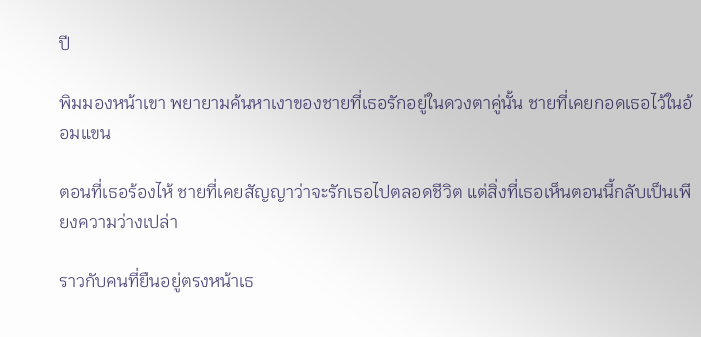ปี

พิมมองหน้าเขา พยายามค้นหาเงาของชายที่เธอรักอยู่ในดวงตาคู่นั้น ชายที่เคยกอดเธอไว้ในอ้อมแขน

ตอนที่เธอร้องไห้ ชายที่เคยสัญญาว่าจะรักเธอไปตลอดชีวิต แต่สิ่งที่เธอเห็นตอนนี้กลับเป็นเพียงความว่างเปล่า

ราวกับคนที่ยืนอยู่ตรงหน้าเธ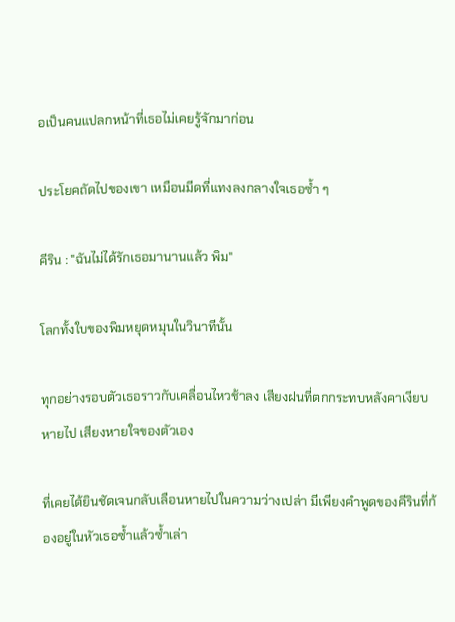อเป็นคนแปลกหน้าที่เธอไม่เคยรู้จักมาก่อน

ประโยคถัดไปของเขา เหมือนมีดที่แทงลงกลางใจเธอซ้ำ ๆ

คีริน : "ฉันไม่ได้รักเธอมานานแล้ว พิม"

โลกทั้งใบของพิมหยุดหมุนในวินาทีนั้น

ทุกอย่างรอบตัวเธอราวกับเคลื่อนไหวช้าลง เสียงฝนที่ตกกระทบหลังคาเงียบหายไป เสียงหายใจของตัวเอง

ที่เคยได้ยินชัดเจนกลับเลือนหายไปในความว่างเปล่า มีเพียงคำพูดของคีรินที่ก้องอยู่ในหัวเธอซ้ำแล้วซ้ำเล่า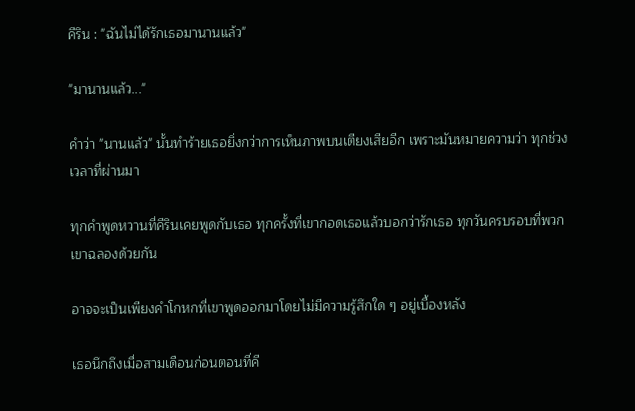คีริน : "ฉันไม่ได้รักเธอมานานแล้ว"

"มานานแล้ว..."

คำว่า "นานแล้ว" นั้นทำร้ายเธอยิ่งกว่าการเห็นภาพบนเตียงเสียอีก เพราะมันหมายความว่า ทุกช่วงเวลาที่ผ่านมา

ทุกคำพูดหวานที่คีรินเคยพูดกับเธอ ทุกครั้งที่เขากอดเธอแล้วบอกว่ารักเธอ ทุกวันครบรอบที่พวกเขาฉลองด้วยกัน

อาจจะเป็นเพียงคำโกหกที่เขาพูดออกมาโดยไม่มีความรู้สึกใด ๆ อยู่เบื้องหลัง

เธอนึกถึงเมื่อสามเดือนก่อนตอนที่คี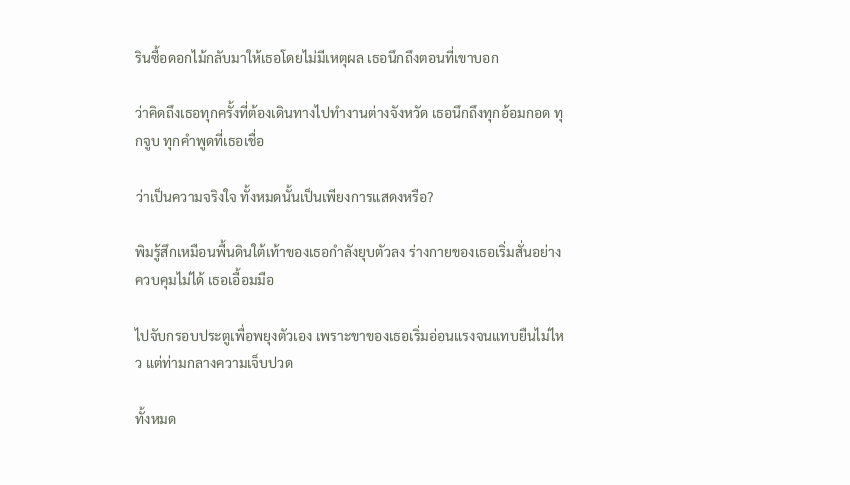รินซื้อดอกไม้กลับมาให้เธอโดยไม่มีเหตุผล เธอนึกถึงตอนที่เขาบอก

ว่าคิดถึงเธอทุกครั้งที่ต้องเดินทางไปทำงานต่างจังหวัด เธอนึกถึงทุกอ้อมกอด ทุกจูบ ทุกคำพูดที่เธอเชื่อ

ว่าเป็นความจริงใจ ทั้งหมดนั้นเป็นเพียงการแสดงหรือ?

พิมรู้สึกเหมือนพื้นดินใต้เท้าของเธอกำลังยุบตัวลง ร่างกายของเธอเริ่มสั่นอย่างควบคุมไม่ได้ เธอเอื้อมมือ

ไปจับกรอบประตูเพื่อพยุงตัวเอง เพราะขาของเธอเริ่มอ่อนแรงจนแทบยืนไม่ไหว แต่ท่ามกลางความเจ็บปวด

ทั้งหมด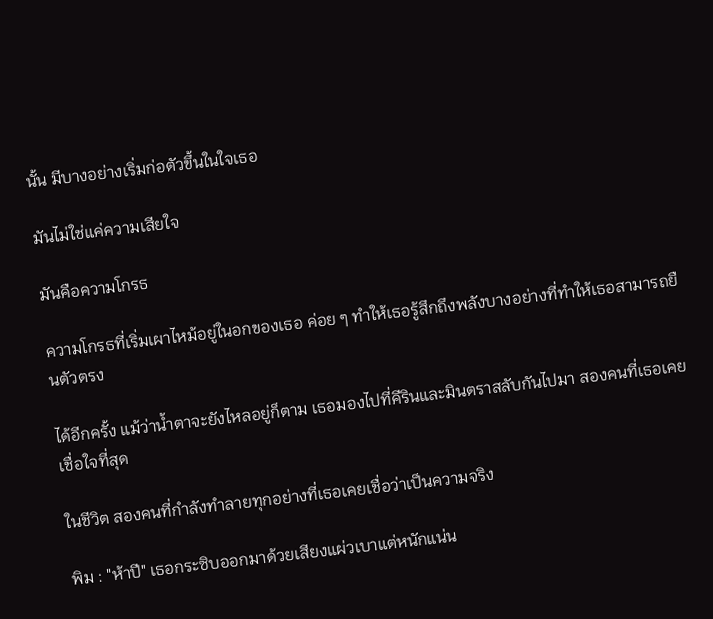นั้น มีบางอย่างเริ่มก่อตัวขึ้นในใจเธอ

มันไม่ใช่แค่ความเสียใจ

มันคือความโกรธ

ความโกรธที่เริ่มเผาไหม้อยู่ในอกของเธอ ค่อย ๆ ทำให้เธอรู้สึกถึงพลังบางอย่างที่ทำให้เธอสามารถยืนตัวตรง

ได้อีกครั้ง แม้ว่าน้ำตาจะยังไหลอยู่ก็ตาม เธอมองไปที่คีรินและมินตราสลับกันไปมา สองคนที่เธอเคยเชื่อใจที่สุด

ในชีวิต สองคนที่กำลังทำลายทุกอย่างที่เธอเคยเชื่อว่าเป็นความจริง

พิม : "ห้าปี" เธอกระซิบออกมาด้วยเสียงแผ่วเบาแต่หนักแน่น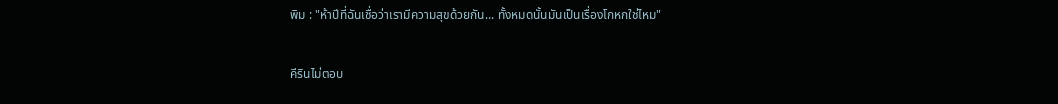พิม : "ห้าปีที่ฉันเชื่อว่าเรามีความสุขด้วยกัน... ทั้งหมดนั้นมันเป็นเรื่องโกหกใช่ไหม"

คีรินไม่ตอบ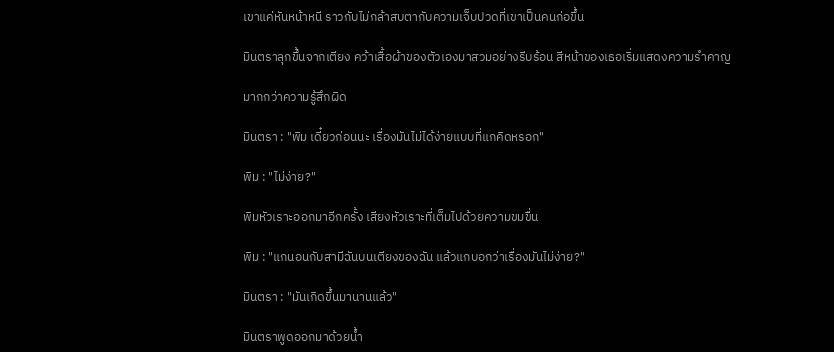เขาแค่หันหน้าหนี ราวกับไม่กล้าสบตากับความเจ็บปวดที่เขาเป็นคนก่อขึ้น

มินตราลุกขึ้นจากเตียง คว้าเสื้อผ้าของตัวเองมาสวมอย่างรีบร้อน สีหน้าของเธอเริ่มแสดงความรำคาญ

มากกว่าความรู้สึกผิด

มินตรา : "พิม เดี๋ยวก่อนนะ เรื่องมันไม่ได้ง่ายแบบที่แกคิดหรอก"

พิม : "ไม่ง่าย?"

พิมหัวเราะออกมาอีกครั้ง เสียงหัวเราะที่เต็มไปด้วยความขมขื่น

พิม : "แกนอนกับสามีฉันบนเตียงของฉัน แล้วแกบอกว่าเรื่องมันไม่ง่าย?"

มินตรา : "มันเกิดขึ้นมานานแล้ว"

มินตราพูดออกมาด้วยน้ำ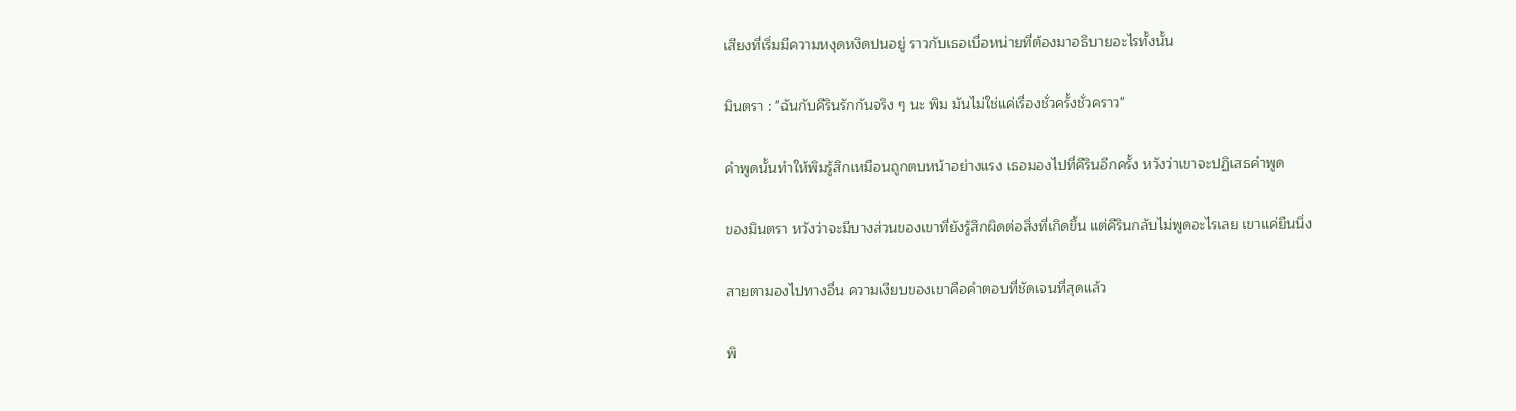เสียงที่เริ่มมีความหงุดหงิดปนอยู่ ราวกับเธอเบื่อหน่ายที่ต้องมาอธิบายอะไรทั้งนั้น

มินตรา : "ฉันกับคีรินรักกันจริง ๆ นะ พิม มันไม่ใช่แค่เรื่องชั่วครั้งชั่วคราว"

คำพูดนั้นทำให้พิมรู้สึกเหมือนถูกตบหน้าอย่างแรง เธอมองไปที่คีรินอีกครั้ง หวังว่าเขาจะปฏิเสธคำพูด

ของมินตรา หวังว่าจะมีบางส่วนของเขาที่ยังรู้สึกผิดต่อสิ่งที่เกิดขึ้น แต่คีรินกลับไม่พูดอะไรเลย เขาแค่ยืนนิ่ง

สายตามองไปทางอื่น ความเงียบของเขาคือคำตอบที่ชัดเจนที่สุดแล้ว

พิ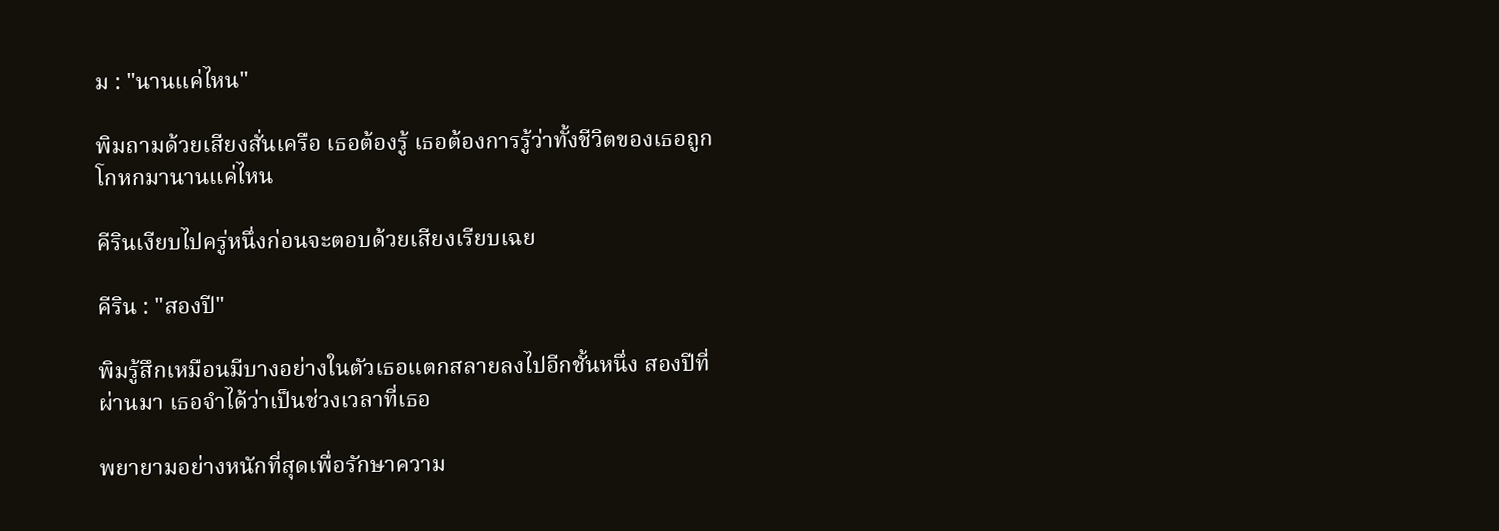ม : "นานแค่ไหน"

พิมถามด้วยเสียงสั่นเครือ เธอต้องรู้ เธอต้องการรู้ว่าทั้งชีวิตของเธอถูกโกหกมานานแค่ไหน

คีรินเงียบไปครู่หนึ่งก่อนจะตอบด้วยเสียงเรียบเฉย

คีริน : "สองปี"

พิมรู้สึกเหมือนมีบางอย่างในตัวเธอแตกสลายลงไปอีกชั้นหนึ่ง สองปีที่ผ่านมา เธอจำได้ว่าเป็นช่วงเวลาที่เธอ

พยายามอย่างหนักที่สุดเพื่อรักษาความ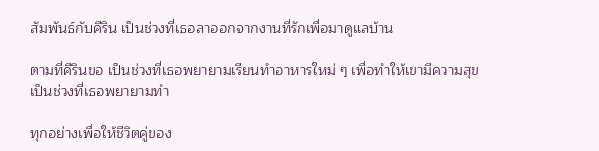สัมพันธ์กับคีริน เป็นช่วงที่เธอลาออกจากงานที่รักเพื่อมาดูแลบ้าน

ตามที่คีรินขอ เป็นช่วงที่เธอพยายามเรียนทำอาหารใหม่ ๆ เพื่อทำให้เขามีความสุข เป็นช่วงที่เธอพยายามทำ

ทุกอย่างเพื่อให้ชีวิตคู่ของ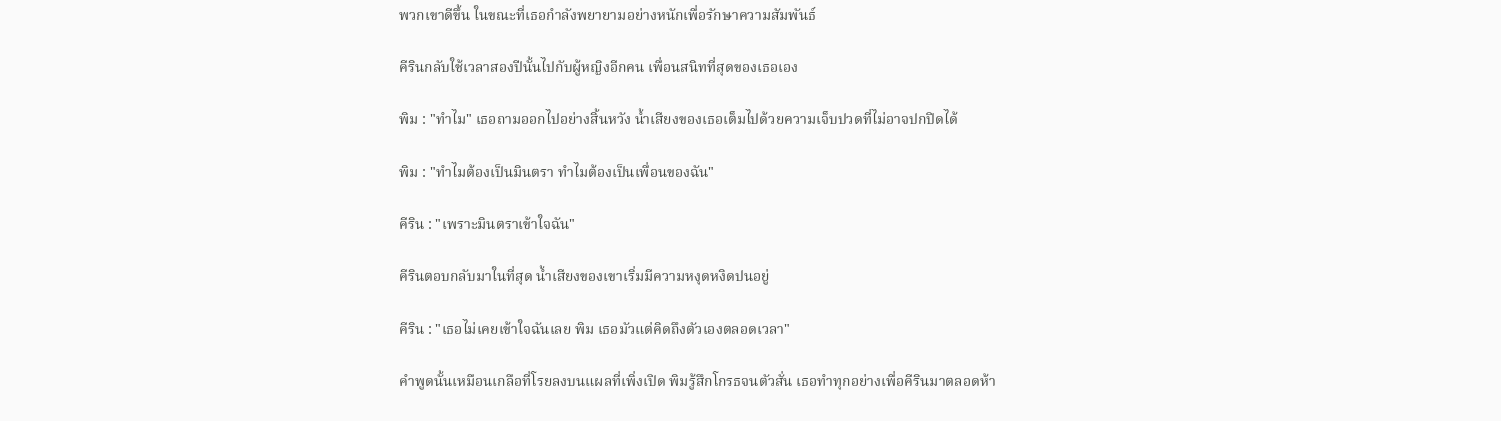พวกเขาดีขึ้น ในขณะที่เธอกำลังพยายามอย่างหนักเพื่อรักษาความสัมพันธ์

คีรินกลับใช้เวลาสองปีนั้นไปกับผู้หญิงอีกคน เพื่อนสนิทที่สุดของเธอเอง

พิม : "ทำไม" เธอถามออกไปอย่างสิ้นหวัง น้ำเสียงของเธอเต็มไปด้วยความเจ็บปวดที่ไม่อาจปกปิดได้

พิม : "ทำไมต้องเป็นมินตรา ทำไมต้องเป็นเพื่อนของฉัน"

คีริน : "เพราะมินตราเข้าใจฉัน"

คีรินตอบกลับมาในที่สุด น้ำเสียงของเขาเริ่มมีความหงุดหงิดปนอยู่

คีริน : "เธอไม่เคยเข้าใจฉันเลย พิม เธอมัวแต่คิดถึงตัวเองตลอดเวลา"

คำพูดนั้นเหมือนเกลือที่โรยลงบนแผลที่เพิ่งเปิด พิมรู้สึกโกรธจนตัวสั่น เธอทำทุกอย่างเพื่อคีรินมาตลอดห้า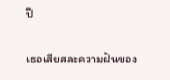ปี

เธอเสียสละความฝันของ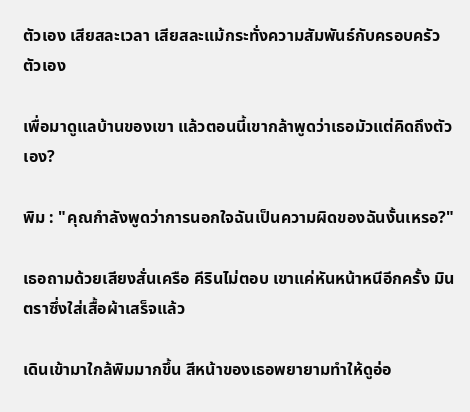ตัวเอง เสียสละเวลา เสียสละแม้กระทั่งความสัมพันธ์กับครอบครัวตัวเอง

เพื่อมาดูแลบ้านของเขา แล้วตอนนี้เขากล้าพูดว่าเธอมัวแต่คิดถึงตัวเอง?

พิม : "คุณกำลังพูดว่าการนอกใจฉันเป็นความผิดของฉันงั้นเหรอ?"

เธอถามด้วยเสียงสั่นเครือ คีรินไม่ตอบ เขาแค่หันหน้าหนีอีกครั้ง มินตราซึ่งใส่เสื้อผ้าเสร็จแล้ว

เดินเข้ามาใกล้พิมมากขึ้น สีหน้าของเธอพยายามทำให้ดูอ่อ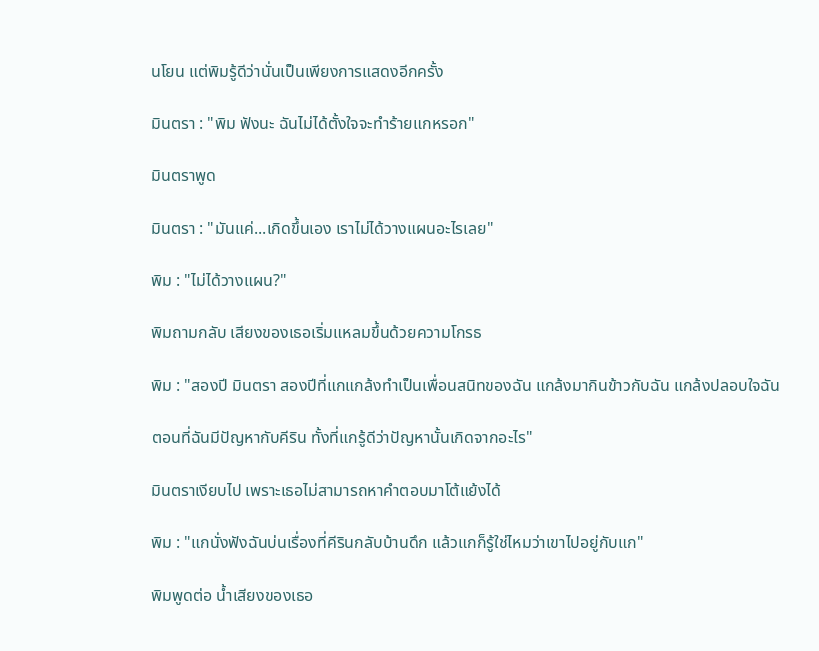นโยน แต่พิมรู้ดีว่านั่นเป็นเพียงการแสดงอีกครั้ง

มินตรา : "พิม ฟังนะ ฉันไม่ได้ตั้งใจจะทำร้ายแกหรอก"

มินตราพูด

มินตรา : "มันแค่...เกิดขึ้นเอง เราไม่ได้วางแผนอะไรเลย"

พิม : "ไม่ได้วางแผน?"

พิมถามกลับ เสียงของเธอเริ่มแหลมขึ้นด้วยความโกรธ

พิม : "สองปี มินตรา สองปีที่แกแกล้งทำเป็นเพื่อนสนิทของฉัน แกล้งมากินข้าวกับฉัน แกล้งปลอบใจฉัน

ตอนที่ฉันมีปัญหากับคีริน ทั้งที่แกรู้ดีว่าปัญหานั้นเกิดจากอะไร"

มินตราเงียบไป เพราะเธอไม่สามารถหาคำตอบมาโต้แย้งได้

พิม : "แกนั่งฟังฉันบ่นเรื่องที่คีรินกลับบ้านดึก แล้วแกก็รู้ใช่ไหมว่าเขาไปอยู่กับแก"

พิมพูดต่อ น้ำเสียงของเธอ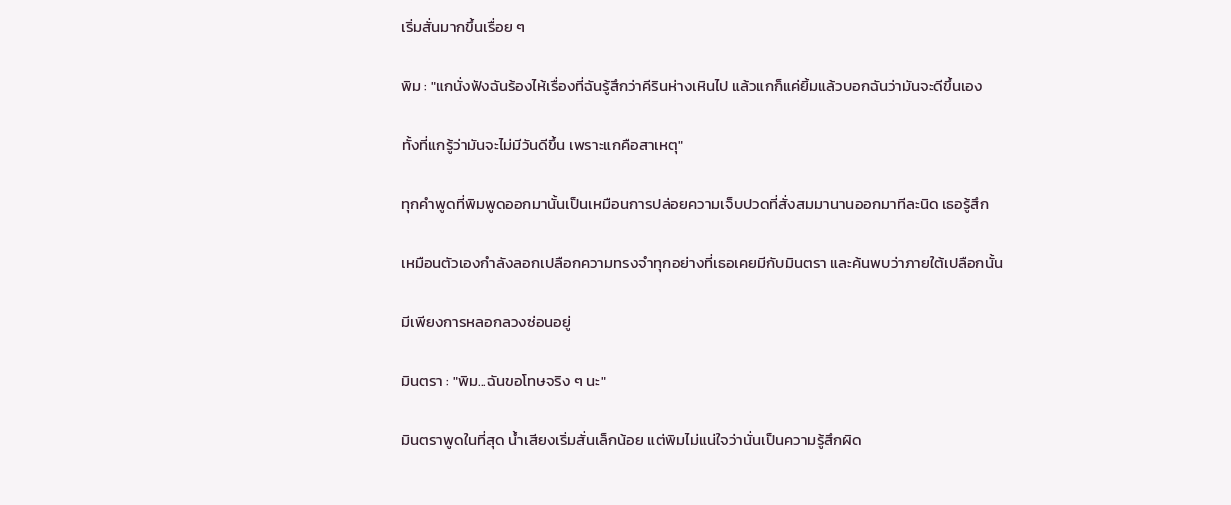เริ่มสั่นมากขึ้นเรื่อย ๆ

พิม : "แกนั่งฟังฉันร้องไห้เรื่องที่ฉันรู้สึกว่าคีรินห่างเหินไป แล้วแกก็แค่ยิ้มแล้วบอกฉันว่ามันจะดีขึ้นเอง

ทั้งที่แกรู้ว่ามันจะไม่มีวันดีขึ้น เพราะแกคือสาเหตุ"

ทุกคำพูดที่พิมพูดออกมานั้นเป็นเหมือนการปล่อยความเจ็บปวดที่สั่งสมมานานออกมาทีละนิด เธอรู้สึก

เหมือนตัวเองกำลังลอกเปลือกความทรงจำทุกอย่างที่เธอเคยมีกับมินตรา และค้นพบว่าภายใต้เปลือกนั้น

มีเพียงการหลอกลวงซ่อนอยู่

มินตรา : "พิม...ฉันขอโทษจริง ๆ นะ"

มินตราพูดในที่สุด น้ำเสียงเริ่มสั่นเล็กน้อย แต่พิมไม่แน่ใจว่านั่นเป็นความรู้สึกผิด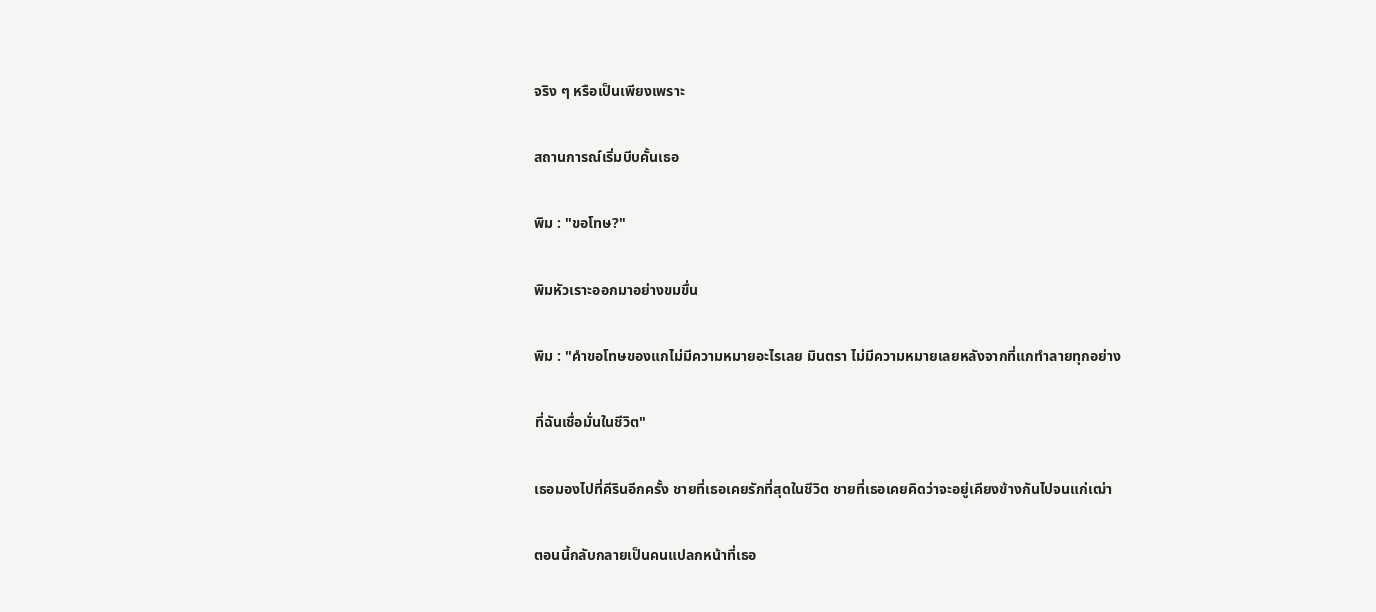จริง ๆ หรือเป็นเพียงเพราะ

สถานการณ์เริ่มบีบคั้นเธอ

พิม : "ขอโทษ?"

พิมหัวเราะออกมาอย่างขมขื่น

พิม : "คำขอโทษของแกไม่มีความหมายอะไรเลย มินตรา ไม่มีความหมายเลยหลังจากที่แกทำลายทุกอย่าง

ที่ฉันเชื่อมั่นในชีวิต"

เธอมองไปที่คีรินอีกครั้ง ชายที่เธอเคยรักที่สุดในชีวิต ชายที่เธอเคยคิดว่าจะอยู่เคียงข้างกันไปจนแก่เฒ่า

ตอนนี้กลับกลายเป็นคนแปลกหน้าที่เธอ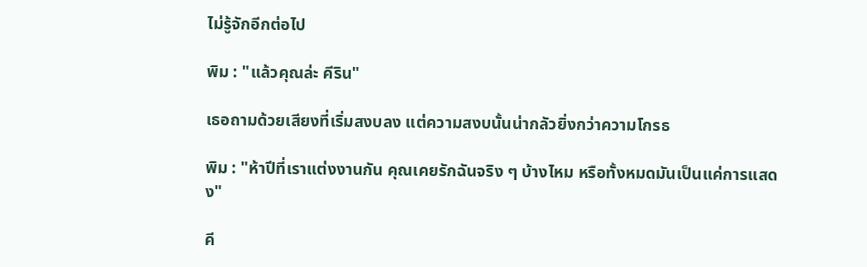ไม่รู้จักอีกต่อไป

พิม : "แล้วคุณล่ะ คีริน"

เธอถามด้วยเสียงที่เริ่มสงบลง แต่ความสงบนั้นน่ากลัวยิ่งกว่าความโกรธ

พิม : "ห้าปีที่เราแต่งงานกัน คุณเคยรักฉันจริง ๆ บ้างไหม หรือทั้งหมดมันเป็นแค่การแสดง"

คี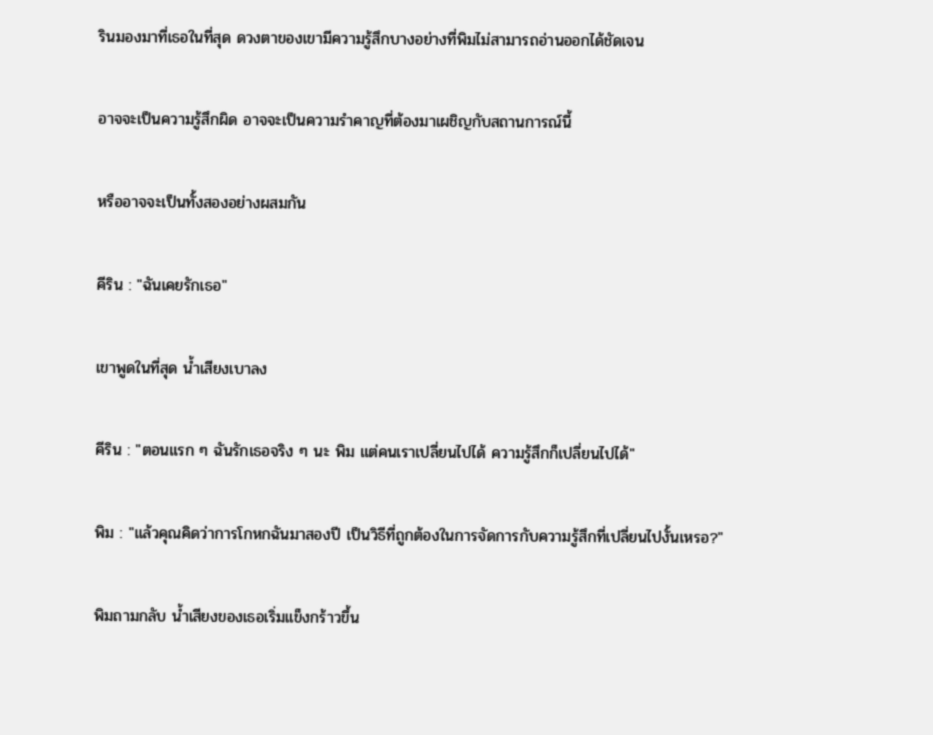รินมองมาที่เธอในที่สุด ดวงตาของเขามีความรู้สึกบางอย่างที่พิมไม่สามารถอ่านออกได้ชัดเจน

อาจจะเป็นความรู้สึกผิด อาจจะเป็นความรำคาญที่ต้องมาเผชิญกับสถานการณ์นี้

หรืออาจจะเป็นทั้งสองอย่างผสมกัน

คีริน : "ฉันเคยรักเธอ"

เขาพูดในที่สุด น้ำเสียงเบาลง

คีริน : "ตอนแรก ๆ ฉันรักเธอจริง ๆ นะ พิม แต่คนเราเปลี่ยนไปได้ ความรู้สึกก็เปลี่ยนไปได้"

พิม : "แล้วคุณคิดว่าการโกหกฉันมาสองปี เป็นวิธีที่ถูกต้องในการจัดการกับความรู้สึกที่เปลี่ยนไปงั้นเหรอ?"

พิมถามกลับ น้ำเสียงของเธอเริ่มแข็งกร้าวขึ้น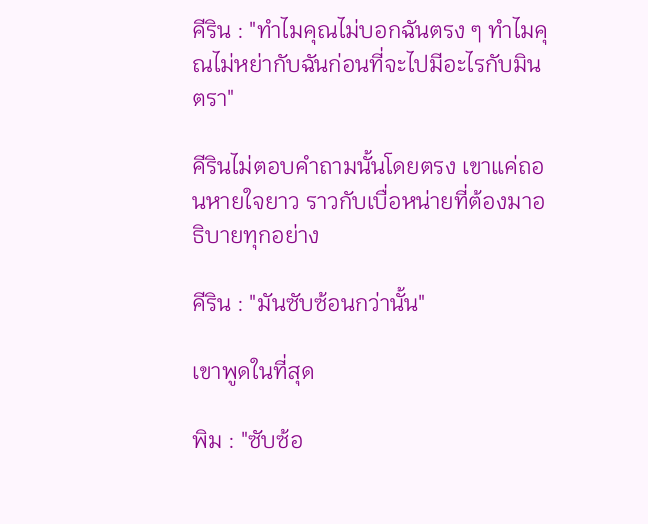คีริน : "ทำไมคุณไม่บอกฉันตรง ๆ ทำไมคุณไม่หย่ากับฉันก่อนที่จะไปมีอะไรกับมินตรา"

คีรินไม่ตอบคำถามนั้นโดยตรง เขาแค่ถอนหายใจยาว ราวกับเบื่อหน่ายที่ต้องมาอธิบายทุกอย่าง

คีริน : "มันซับซ้อนกว่านั้น"

เขาพูดในที่สุด

พิม : "ซับซ้อ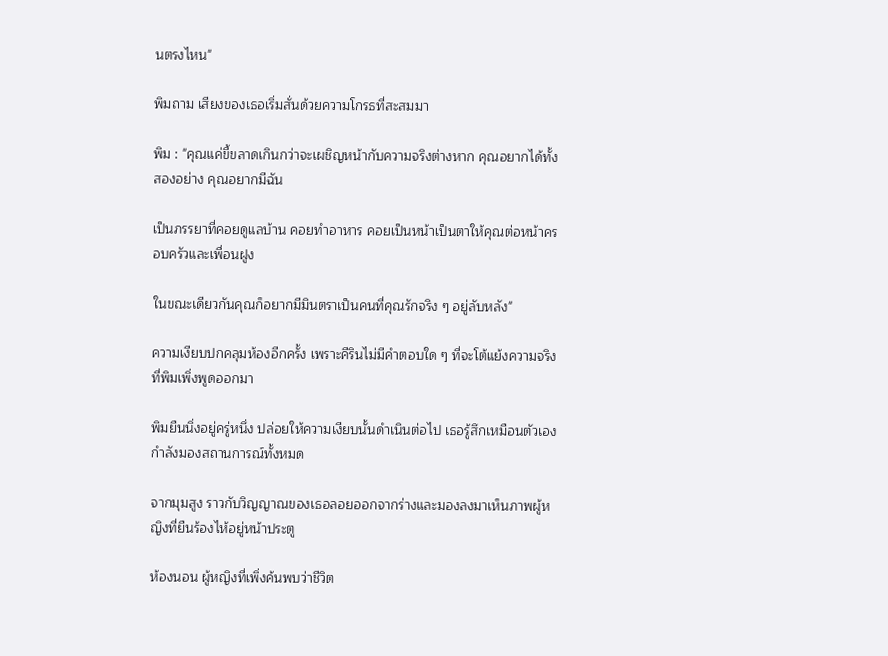นตรงไหน"

พิมถาม เสียงของเธอเริ่มสั่นด้วยความโกรธที่สะสมมา

พิม : "คุณแค่ขี้ขลาดเกินกว่าจะเผชิญหน้ากับความจริงต่างหาก คุณอยากได้ทั้งสองอย่าง คุณอยากมีฉัน

เป็นภรรยาที่คอยดูแลบ้าน คอยทำอาหาร คอยเป็นหน้าเป็นตาให้คุณต่อหน้าครอบครัวและเพื่อนฝูง

ในขณะเดียวกันคุณก็อยากมีมินตราเป็นคนที่คุณรักจริง ๆ อยู่ลับหลัง"

ความเงียบปกคลุมห้องอีกครั้ง เพราะคีรินไม่มีคำตอบใด ๆ ที่จะโต้แย้งความจริงที่พิมเพิ่งพูดออกมา

พิมยืนนิ่งอยู่ครู่หนึ่ง ปล่อยให้ความเงียบนั้นดำเนินต่อไป เธอรู้สึกเหมือนตัวเองกำลังมองสถานการณ์ทั้งหมด

จากมุมสูง ราวกับวิญญาณของเธอลอยออกจากร่างและมองลงมาเห็นภาพผู้หญิงที่ยืนร้องไห้อยู่หน้าประตู

ห้องนอน ผู้หญิงที่เพิ่งค้นพบว่าชีวิต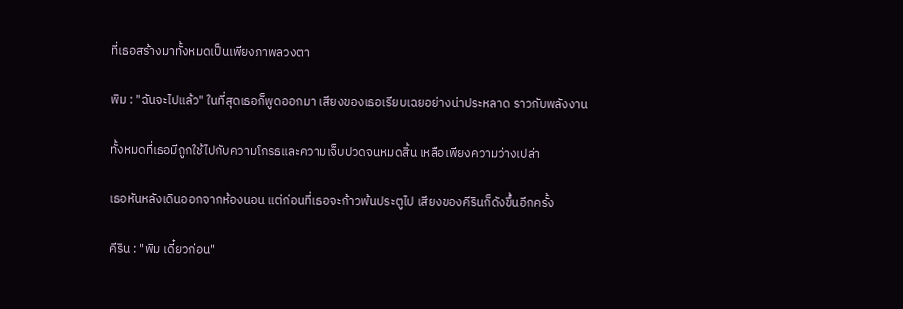ที่เธอสร้างมาทั้งหมดเป็นเพียงภาพลวงตา

พิม : "ฉันจะไปแล้ว" ในที่สุดเธอก็พูดออกมา เสียงของเธอเรียบเฉยอย่างน่าประหลาด ราวกับพลังงาน

ทั้งหมดที่เธอมีถูกใช้ไปกับความโกรธและความเจ็บปวดจนหมดสิ้น เหลือเพียงความว่างเปล่า

เธอหันหลังเดินออกจากห้องนอน แต่ก่อนที่เธอจะก้าวพ้นประตูไป เสียงของคีรินก็ดังขึ้นอีกครั้ง

คีริน : "พิม เดี๋ยวก่อน"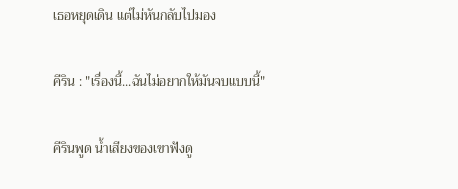เธอหยุดเดิน แต่ไม่หันกลับไปมอง

คีริน : "เรื่องนี้...ฉันไม่อยากให้มันจบแบบนี้"

คีรินพูด น้ำเสียงของเขาฟังดู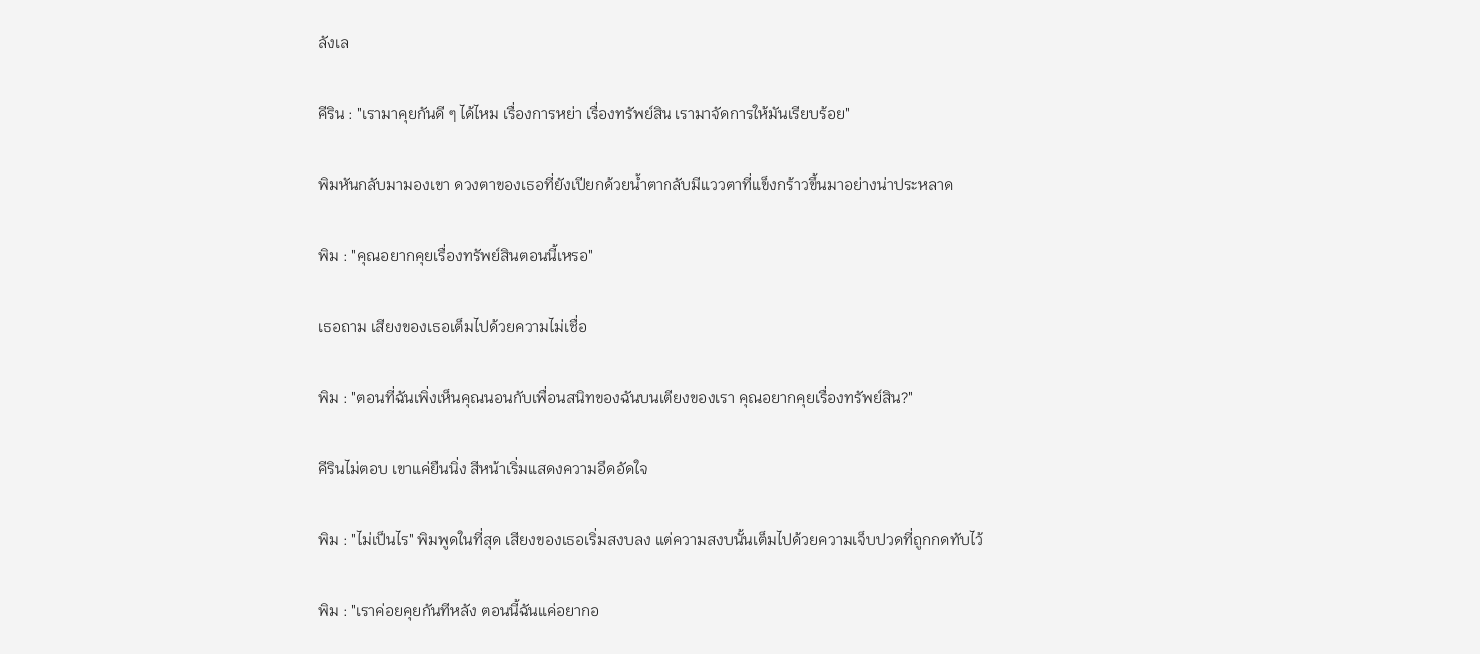ลังเล

คีริน : "เรามาคุยกันดี ๆ ได้ไหม เรื่องการหย่า เรื่องทรัพย์สิน เรามาจัดการให้มันเรียบร้อย"

พิมหันกลับมามองเขา ดวงตาของเธอที่ยังเปียกด้วยน้ำตากลับมีแววตาที่แข็งกร้าวขึ้นมาอย่างน่าประหลาด

พิม : "คุณอยากคุยเรื่องทรัพย์สินตอนนี้เหรอ"

เธอถาม เสียงของเธอเต็มไปด้วยความไม่เชื่อ

พิม : "ตอนที่ฉันเพิ่งเห็นคุณนอนกับเพื่อนสนิทของฉันบนเตียงของเรา คุณอยากคุยเรื่องทรัพย์สิน?"

คีรินไม่ตอบ เขาแค่ยืนนิ่ง สีหน้าเริ่มแสดงความอึดอัดใจ

พิม : "ไม่เป็นไร" พิมพูดในที่สุด เสียงของเธอเริ่มสงบลง แต่ความสงบนั้นเต็มไปด้วยความเจ็บปวดที่ถูกกดทับไว้

พิม : "เราค่อยคุยกันทีหลัง ตอนนี้ฉันแค่อยากอ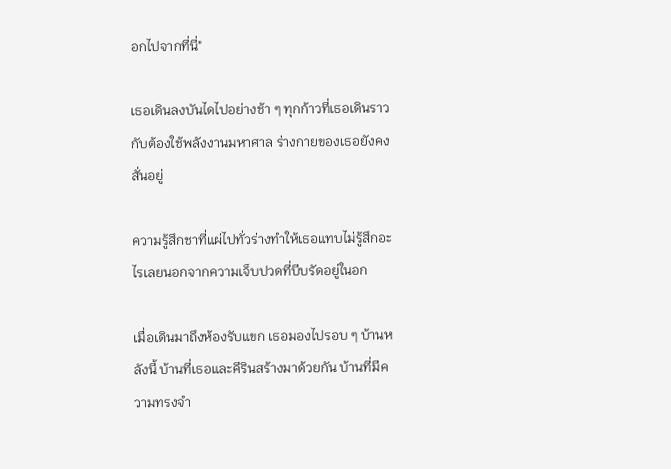อกไปจากที่นี่"

เธอเดินลงบันไดไปอย่างช้า ๆ ทุกก้าวที่เธอเดินราวกับต้องใช้พลังงานมหาศาล ร่างกายของเธอยังคงสั่นอยู่

ความรู้สึกชาที่แผ่ไปทั่วร่างทำให้เธอแทบไม่รู้สึกอะไรเลยนอกจากความเจ็บปวดที่บีบรัดอยู่ในอก

เมื่อเดินมาถึงห้องรับแขก เธอมองไปรอบ ๆ บ้านหลังนี้ บ้านที่เธอและคีรินสร้างมาด้วยกัน บ้านที่มีความทรงจำ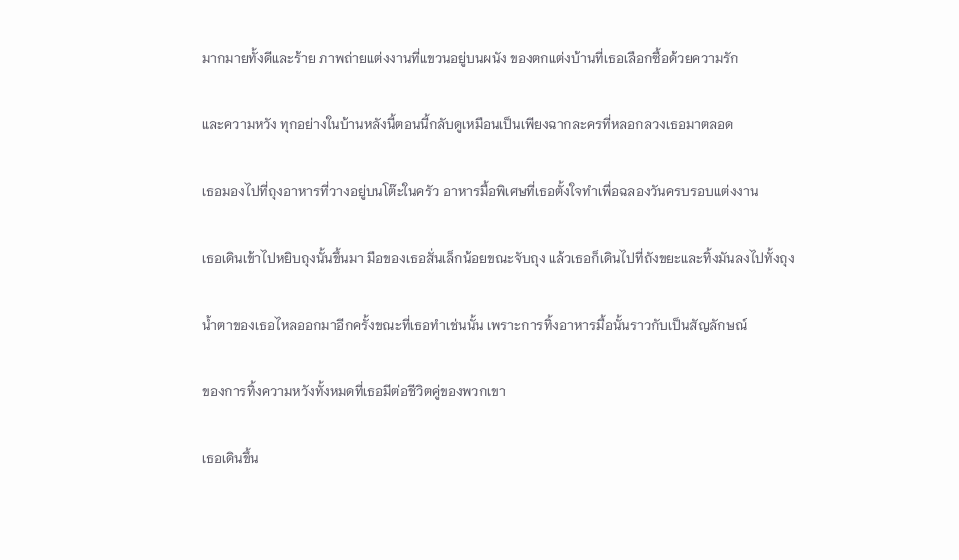มากมายทั้งดีและร้าย ภาพถ่ายแต่งงานที่แขวนอยู่บนผนัง ของตกแต่งบ้านที่เธอเลือกซื้อด้วยความรัก

และความหวัง ทุกอย่างในบ้านหลังนี้ตอนนี้กลับดูเหมือนเป็นเพียงฉากละครที่หลอกลวงเธอมาตลอด

เธอมองไปที่ถุงอาหารที่วางอยู่บนโต๊ะในครัว อาหารมื้อพิเศษที่เธอตั้งใจทำเพื่อฉลองวันครบรอบแต่งงาน

เธอเดินเข้าไปหยิบถุงนั้นขึ้นมา มือของเธอสั่นเล็กน้อยขณะจับถุง แล้วเธอก็เดินไปที่ถังขยะและทิ้งมันลงไปทั้งถุง

น้ำตาของเธอไหลออกมาอีกครั้งขณะที่เธอทำเช่นนั้น เพราะการทิ้งอาหารมื้อนั้นราวกับเป็นสัญลักษณ์

ของการทิ้งความหวังทั้งหมดที่เธอมีต่อชีวิตคู่ของพวกเขา

เธอเดินขึ้น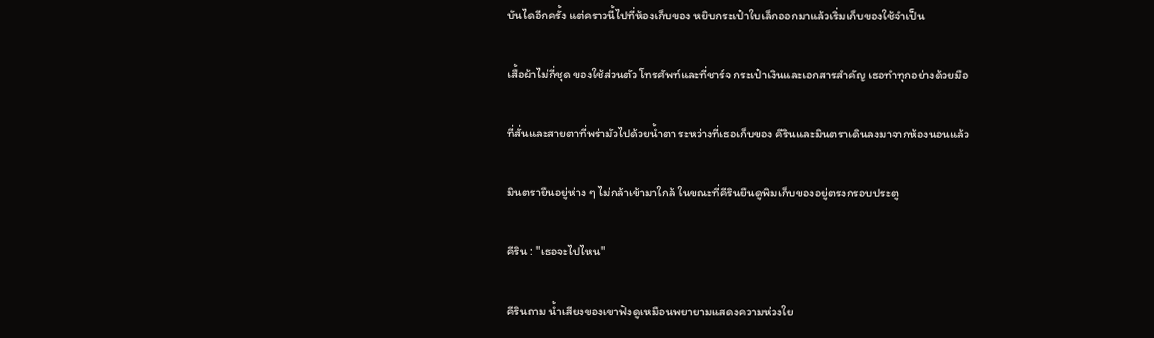บันไดอีกครั้ง แต่คราวนี้ไปที่ห้องเก็บของ หยิบกระเป๋าใบเล็กออกมาแล้วเริ่มเก็บของใช้จำเป็น

เสื้อผ้าไม่กี่ชุด ของใช้ส่วนตัว โทรศัพท์และที่ชาร์จ กระเป๋าเงินและเอกสารสำคัญ เธอทำทุกอย่างด้วยมือ

ที่สั่นและสายตาที่พร่ามัวไปด้วยน้ำตา ระหว่างที่เธอเก็บของ คีรินและมินตราเดินลงมาจากห้องนอนแล้ว

มินตรายืนอยู่ห่าง ๆ ไม่กล้าเข้ามาใกล้ ในขณะที่คีรินยืนดูพิมเก็บของอยู่ตรงกรอบประตู

คีริน : "เธอจะไปไหน"

คีรินถาม น้ำเสียงของเขาฟังดูเหมือนพยายามแสดงความห่วงใย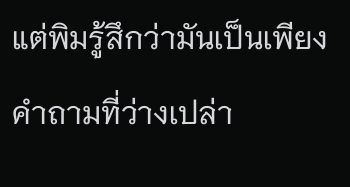แต่พิมรู้สึกว่ามันเป็นเพียงคำถามที่ว่างเปล่า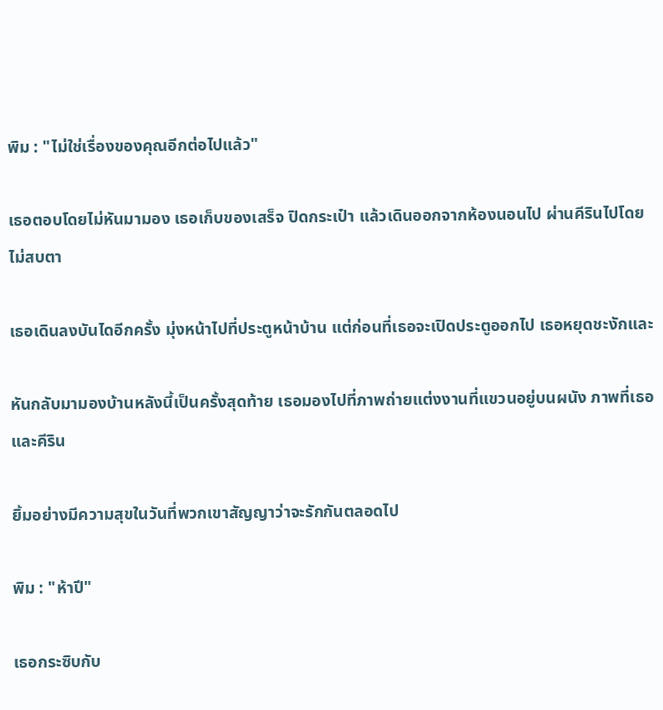พิม : "ไม่ใช่เรื่องของคุณอีกต่อไปแล้ว"

เธอตอบโดยไม่หันมามอง เธอเก็บของเสร็จ ปิดกระเป๋า แล้วเดินออกจากห้องนอนไป ผ่านคีรินไปโดยไม่สบตา

เธอเดินลงบันไดอีกครั้ง มุ่งหน้าไปที่ประตูหน้าบ้าน แต่ก่อนที่เธอจะเปิดประตูออกไป เธอหยุดชะงักและ

หันกลับมามองบ้านหลังนี้เป็นครั้งสุดท้าย เธอมองไปที่ภาพถ่ายแต่งงานที่แขวนอยู่บนผนัง ภาพที่เธอและคีริน

ยิ้มอย่างมีความสุขในวันที่พวกเขาสัญญาว่าจะรักกันตลอดไป

พิม : "ห้าปี"

เธอกระซิบกับ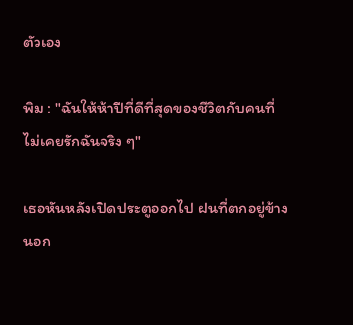ตัวเอง

พิม : "ฉันให้ห้าปีที่ดีที่สุดของชีวิตกับคนที่ไม่เคยรักฉันจริง ๆ"

เธอหันหลังเปิดประตูออกไป ฝนที่ตกอยู่ข้างนอก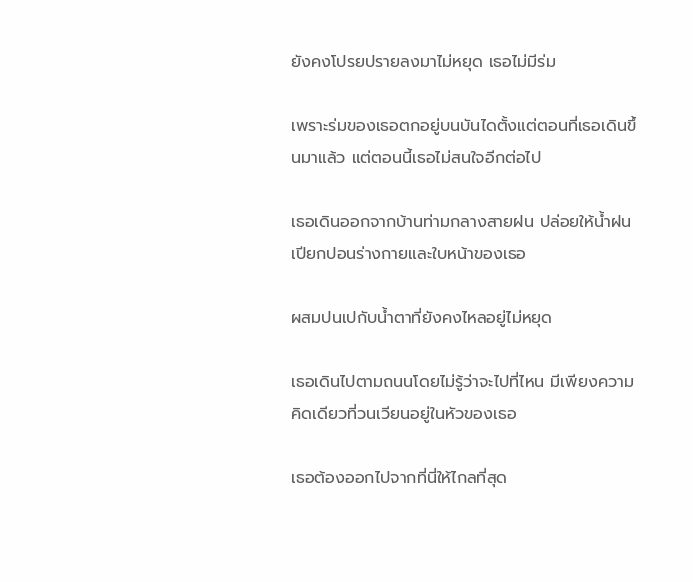ยังคงโปรยปรายลงมาไม่หยุด เธอไม่มีร่ม

เพราะร่มของเธอตกอยู่บนบันไดตั้งแต่ตอนที่เธอเดินขึ้นมาแล้ว แต่ตอนนี้เธอไม่สนใจอีกต่อไป

เธอเดินออกจากบ้านท่ามกลางสายฝน ปล่อยให้น้ำฝนเปียกปอนร่างกายและใบหน้าของเธอ

ผสมปนเปกับน้ำตาที่ยังคงไหลอยู่ไม่หยุด

เธอเดินไปตามถนนโดยไม่รู้ว่าจะไปที่ไหน มีเพียงความคิดเดียวที่วนเวียนอยู่ในหัวของเธอ

เธอต้องออกไปจากที่นี่ให้ไกลที่สุด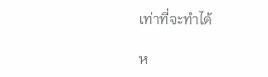เท่าที่จะทำได้

ห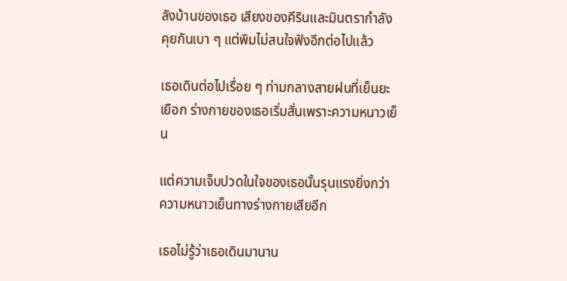ลังบ้านของเธอ เสียงของคีรินและมินตรากำลังคุยกันเบา ๆ แต่พิมไม่สนใจฟังอีกต่อไปแล้ว

เธอเดินต่อไปเรื่อย ๆ ท่ามกลางสายฝนที่เย็นยะเยือก ร่างกายของเธอเริ่มสั่นเพราะความหนาวเย็น

แต่ความเจ็บปวดในใจของเธอนั้นรุนแรงยิ่งกว่าความหนาวเย็นทางร่างกายเสียอีก

เธอไม่รู้ว่าเธอเดินมานาน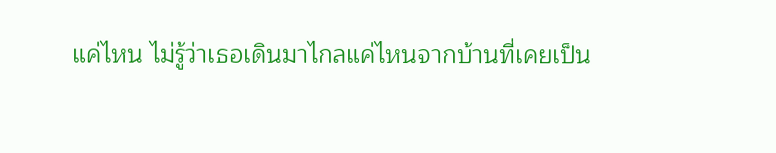แค่ไหน ไม่รู้ว่าเธอเดินมาไกลแค่ไหนจากบ้านที่เคยเป็น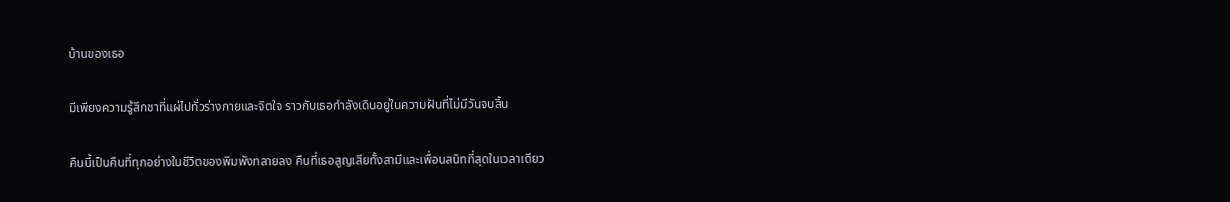บ้านของเธอ

มีเพียงความรู้สึกชาที่แผ่ไปทั่วร่างกายและจิตใจ ราวกับเธอกำลังเดินอยู่ในความฝันที่ไม่มีวันจบสิ้น

คืนนี้เป็นคืนที่ทุกอย่างในชีวิตของพิมพังทลายลง คืนที่เธอสูญเสียทั้งสามีและเพื่อนสนิทที่สุดในเวลาเดียว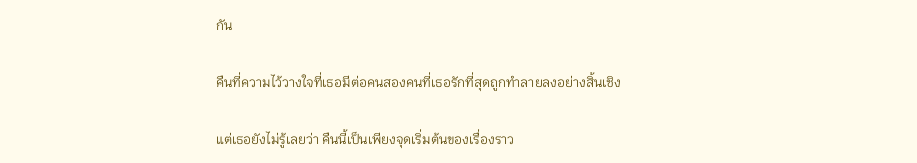กัน

คืนที่ความไว้วางใจที่เธอมีต่อคนสองคนที่เธอรักที่สุดถูกทำลายลงอย่างสิ้นเชิง

แต่เธอยังไม่รู้เลยว่า คืนนี้เป็นเพียงจุดเริ่มต้นของเรื่องราว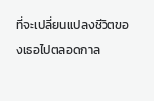ที่จะเปลี่ยนแปลงชีวิตของเธอไปตลอดกาล